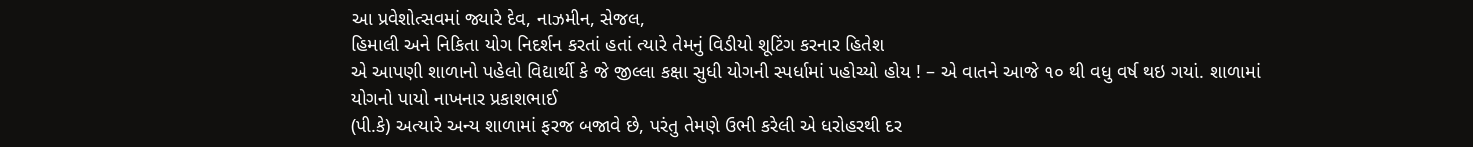આ પ્રવેશોત્સવમાં જ્યારે દેવ, નાઝમીન, સેજલ,
હિમાલી અને નિકિતા યોગ નિદર્શન કરતાં હતાં ત્યારે તેમનું વિડીયો શૂટિંગ કરનાર હિતેશ
એ આપણી શાળાનો પહેલો વિદ્યાર્થી કે જે જીલ્લા કક્ષા સુધી યોગની સ્પર્ધામાં પહોચ્યો હોય ! – એ વાતને આજે ૧૦ થી વધુ વર્ષ થઇ ગયાં. શાળામાં યોગનો પાયો નાખનાર પ્રકાશભાઈ
(પી.કે) અત્યારે અન્ય શાળામાં ફરજ બજાવે છે, પરંતુ તેમણે ઉભી કરેલી એ ધરોહરથી દર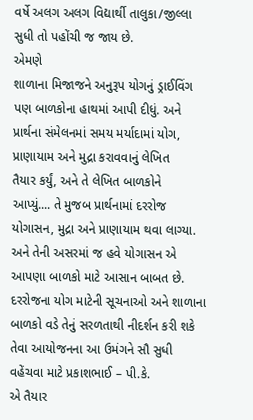વર્ષે અલગ અલગ વિદ્યાર્થી તાલુકા/જીલ્લા સુધી તો પહોંચી જ જાય છે.
એમણે
શાળાના મિજાજને અનુરૂપ યોગનું ડ્રાઈવિંગ પણ બાળકોના હાથમાં આપી દીધું. અને
પ્રાર્થના સંમેલનમાં સમય મર્યાદામાં યોગ, પ્રાણાયામ અને મુદ્રા કરાવવાનું લેખિત
તૈયાર કર્યું, અને તે લેખિત બાળકોને
આપ્યું.... તે મુજબ પ્રાર્થનામાં દરરોજ યોગાસન, મુદ્રા અને પ્રાણાયામ થવા લાગ્યા.
અને તેની અસરમાં જ હવે યોગાસન એ આપણા બાળકો માટે આસાન બાબત છે.
દરરોજના યોગ માટેની સૂચનાઓ અને શાળાના બાળકો વડે તેનું સરળતાથી નીદર્શન કરી શકે તેવા આયોજનના આ ઉમંગને સૌ સુધી વહેંચવા માટે પ્રકાશભાઈ – પી.કે.
એ તૈયાર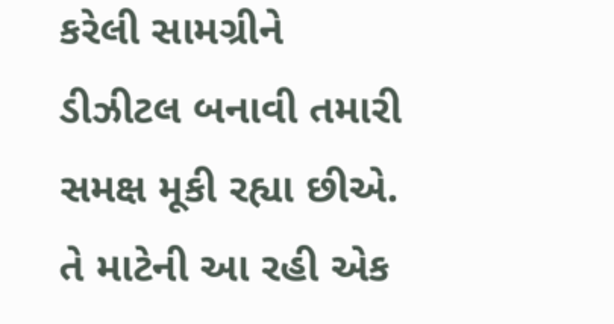કરેલી સામગ્રીને ડીઝીટલ બનાવી તમારી સમક્ષ મૂકી રહ્યા છીએ. તે માટેની આ રહી એક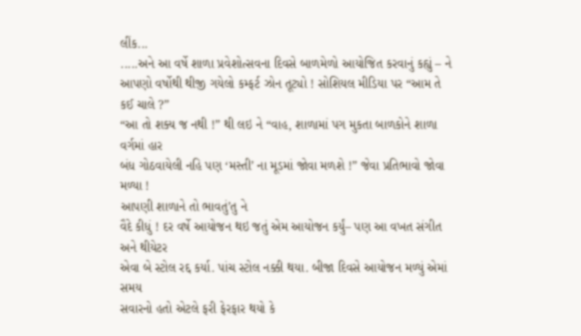લીંક...
.....અને આ વર્ષે શાળા પ્રવેશોત્સવના દિવસે બાળમેળો આયોજિત કરવાનું કહ્યું – ને
આપણો વર્ષોથી થીજી ગયેલો કમ્ફર્ટ ઝોન તૂટ્યો ! સોશિયલ મીડિયા પર “આમ તે કઈ ચાલે ?”
“આ તો શક્ય જ નથી !” થી લઇ ને “વાહ, શાળામાં પગ મુકતા બાળકોને શાળા વર્ગમાં હાર
બંધ ગોઠવાયેલી નહિ પણ ‘મસ્તી’ ના મૂડમાં જોવા મળશે !” જેવા પ્રતિભાવો જોવા મળ્યા !
આપણી શાળાને તો ભાવતું’તુ ને
વૈદે કીધું ! દર વર્ષે આયોજન થઇ જતું એમ આયોજન કર્યું– પણ આ વખત સંગીત અને થીયેટર
એવા બે સ્ટોલ રદ્દ કર્યા. પાંચ સ્ટોલ નક્કી થયા. બીજા દિવસે આયોજન મળ્યું એમાં સમય
સવારનો હતો એટલે ફરી ફેરફાર થયો કે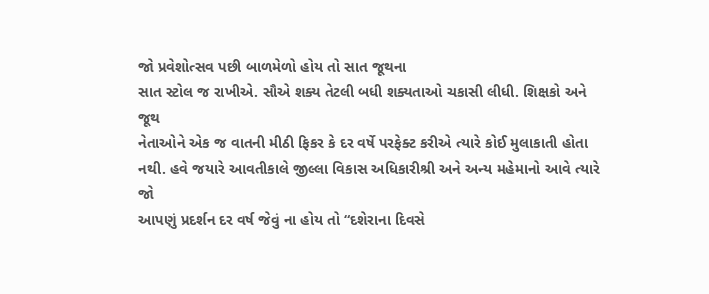જો પ્રવેશોત્સવ પછી બાળમેળો હોય તો સાત જૂથના
સાત સ્ટોલ જ રાખીએ. સૌએ શક્ય તેટલી બધી શક્યતાઓ ચકાસી લીધી. શિક્ષકો અને જૂથ
નેતાઓને એક જ વાતની મીઠી ફિકર કે દર વર્ષે પરફેક્ટ કરીએ ત્યારે કોઈ મુલાકાતી હોતા
નથી. હવે જયારે આવતીકાલે જીલ્લા વિકાસ અધિકારીશ્રી અને અન્ય મહેમાનો આવે ત્યારે જો
આપણું પ્રદર્શન દર વર્ષ જેવું ના હોય તો “દશેરાના દિવસે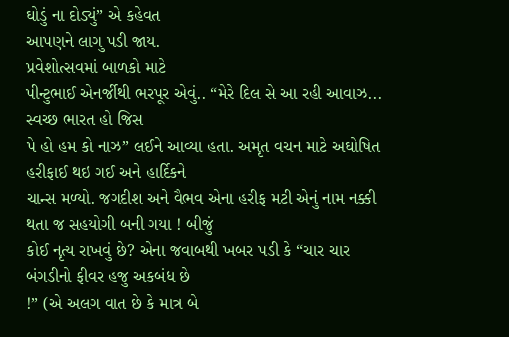ઘોડું ના દોડ્યું” એ કહેવત
આપણને લાગુ પડી જાય.
પ્રવેશોત્સવમાં બાળકો માટે
પીન્ટુભાઈ એનર્જીથી ભરપૂર એવું.. “મેરે દિલ સે આ રહી આવાઝ... સ્વચ્છ ભારત હો જિસ
પે હો હમ કો નાઝ” લઈને આવ્યા હતા. અમૃત વચન માટે અઘોષિત હરીફાઈ થઇ ગઈ અને હાર્દિકને
ચાન્સ મળ્યો. જગદીશ અને વૈભવ એના હરીફ મટી એનું નામ નક્કી થતા જ સહયોગી બની ગયા ! બીજું
કોઈ નૃત્ય રાખવું છે? એના જવાબથી ખબર પડી કે “ચાર ચાર બંગડીનો ફીવર હજુ અકબંધ છે
!” (એ અલગ વાત છે કે માત્ર બે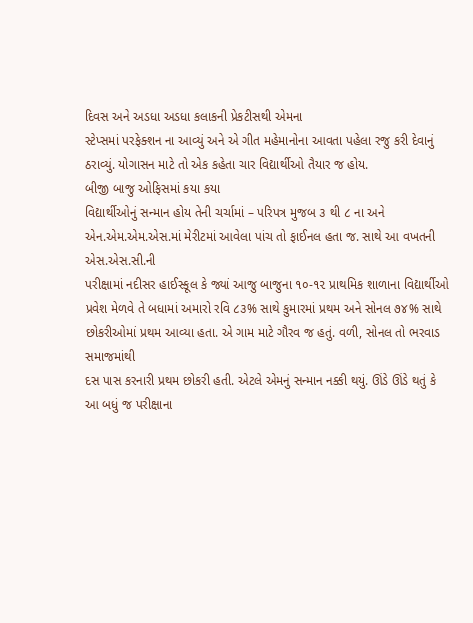દિવસ અને અડધા અડધા કલાકની પ્રેકટીસથી એમના
સ્ટેપ્સમાં પરફેક્શન ના આવ્યું અને એ ગીત મહેમાનોના આવતા પહેલા રજુ કરી દેવાનું
ઠરાવ્યું. યોગાસન માટે તો એક કહેતા ચાર વિદ્યાર્થીઓ તૈયાર જ હોય.
બીજી બાજુ ઓફિસમાં કયા કયા
વિદ્યાર્થીઓનું સન્માન હોય તેની ચર્ચામાં – પરિપત્ર મુજબ ૩ થી ૮ ના અને
એન.એમ.એમ.એસ.માં મેરીટમાં આવેલા પાંચ તો ફાઈનલ હતા જ. સાથે આ વખતની એસ.એસ.સી.ની
પરીક્ષામાં નદીસર હાઈસ્કૂલ કે જ્યાં આજુ બાજુના ૧૦-૧૨ પ્રાથમિક શાળાના વિદ્યાર્થીઓ
પ્રવેશ મેળવે તે બધામાં અમારો રવિ ૮૩% સાથે કુમારમાં પ્રથમ અને સોનલ ૭૪% સાથે
છોકરીઓમાં પ્રથમ આવ્યા હતા. એ ગામ માટે ગૌરવ જ હતું. વળી, સોનલ તો ભરવાડ સમાજમાંથી
દસ પાસ કરનારી પ્રથમ છોકરી હતી. એટલે એમનું સન્માન નક્કી થયું. ઊંડે ઊંડે થતું કે
આ બધું જ પરીક્ષાના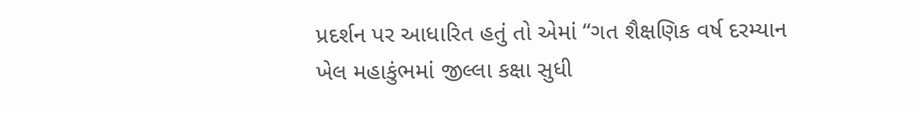પ્રદર્શન પર આધારિત હતું તો એમાં “ગત શૈક્ષણિક વર્ષ દરમ્યાન
ખેલ મહાકુંભમાં જીલ્લા કક્ષા સુધી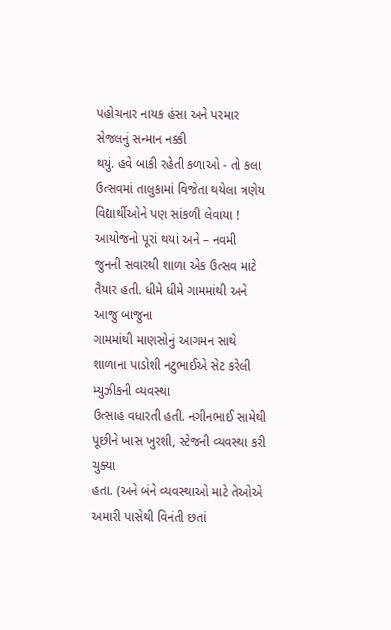પહોચનાર નાયક હંસા અને પરમાર સેજલનું સન્માન નક્કી
થયું. હવે બાકી રહેતી કળાઓ - તો કલા ઉત્સવમાં તાલુકામાં વિજેતા થયેલા ત્રણેય
વિદ્યાર્થીઓને પણ સાંકળી લેવાયા !
આયોજનો પૂરાં થયાં અને – નવમી
જુનની સવારથી શાળા એક ઉત્સવ માટે તૈયાર હતી. ધીમે ધીમે ગામમાંથી અને આજુ બાજુના
ગામમાંથી માણસોનું આગમન સાથે શાળાના પાડોશી નટુભાઈએ સેટ કરેલી મ્યુઝીકની વ્યવસ્થા
ઉત્સાહ વધારતી હતી. નગીનભાઈ સામેથી પૂછીને ખાસ ખુરશી, સ્ટેજની વ્યવસ્થા કરી ચુક્યા
હતા. (અને બંને વ્યવસ્થાઓ માટે તેઓએ અમારી પાસેથી વિનંતી છતાં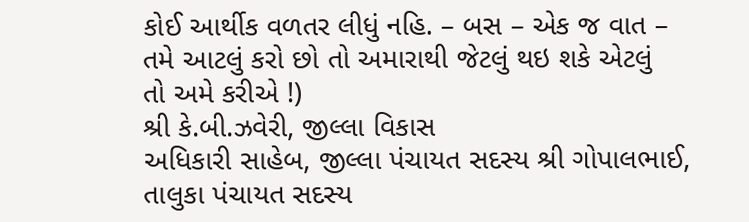કોઈ આર્થીક વળતર લીધું નહિ. – બસ – એક જ વાત – તમે આટલું કરો છો તો અમારાથી જેટલું થઇ શકે એટલું
તો અમે કરીએ !)
શ્રી કે.બી.ઝવેરી, જીલ્લા વિકાસ
અધિકારી સાહેબ, જીલ્લા પંચાયત સદસ્ય શ્રી ગોપાલભાઈ, તાલુકા પંચાયત સદસ્ય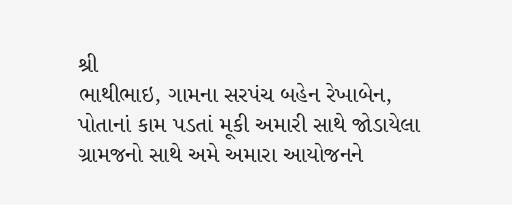શ્રી
ભાથીભાઇ, ગામના સરપંચ બહેન રેખાબેન, પોતાનાં કામ પડતાં મૂકી અમારી સાથે જોડાયેલા
ગ્રામજનો સાથે અમે અમારા આયોજનને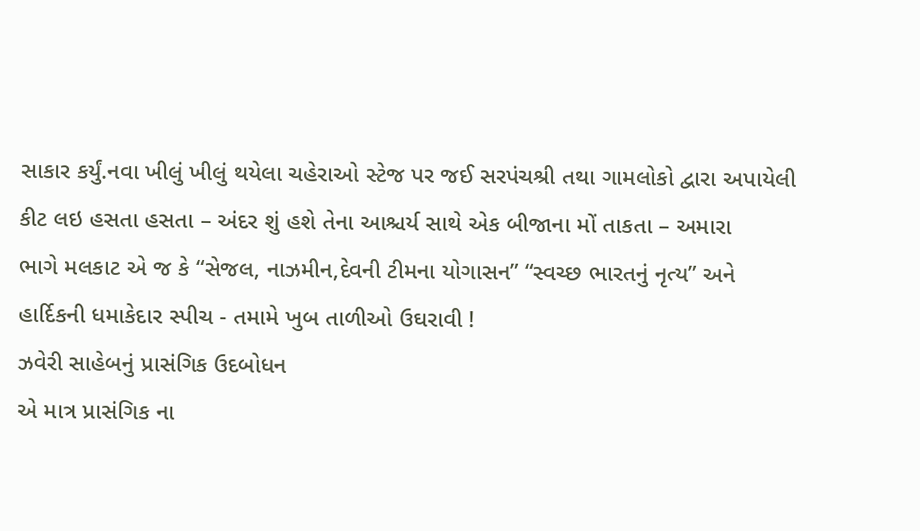સાકાર કર્યું.નવા ખીલું ખીલું થયેલા ચહેરાઓ સ્ટેજ પર જઈ સરપંચશ્રી તથા ગામલોકો દ્વારા અપાયેલી
કીટ લઇ હસતા હસતા – અંદર શું હશે તેના આશ્ચર્ય સાથે એક બીજાના મોં તાકતા – અમારા
ભાગે મલકાટ એ જ કે “સેજલ, નાઝમીન,દેવની ટીમના યોગાસન” “સ્વચ્છ ભારતનું નૃત્ય” અને
હાર્દિકની ધમાકેદાર સ્પીચ - તમામે ખુબ તાળીઓ ઉઘરાવી !
ઝવેરી સાહેબનું પ્રાસંગિક ઉદબોધન
એ માત્ર પ્રાસંગિક ના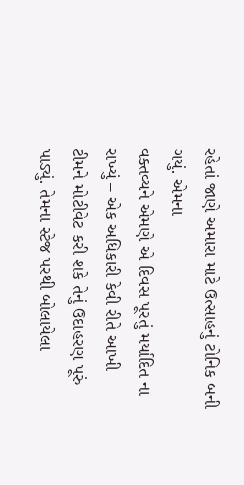રહેતાં જાણે અમારા માટે ઉત્સાહનું ટોનિક બની ગયું. એમના
વક્તવ્યને એમણે એ દિવસ પૂરતું મર્યાદિત ના રાખ્યું – એક અધિકારી કેવી રીતે આખી
ટીમને મોટીવેટ કરી શકે તેનું ઉદાહરણ પૂરું પાડ્યું. તેમના સ્ટેજ પરથી બોલાયેલા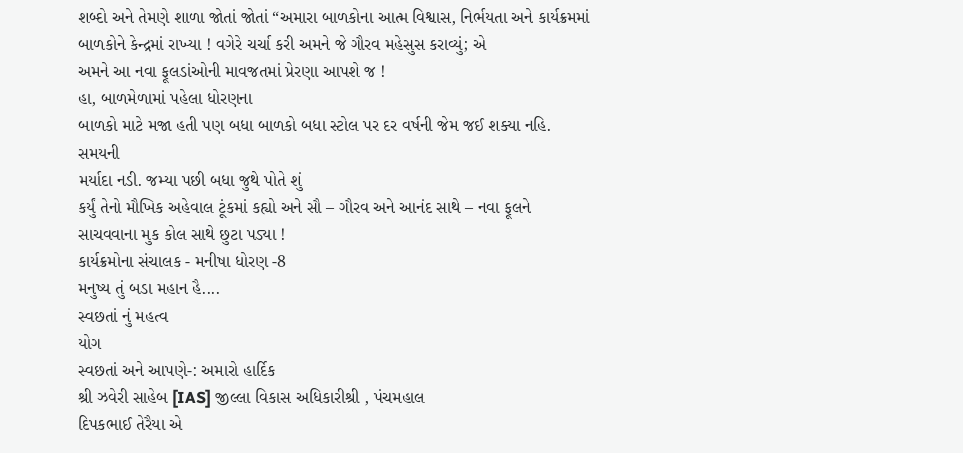શબ્દો અને તેમણે શાળા જોતાં જોતાં “અમારા બાળકોના આત્મ વિશ્વાસ, નિર્ભયતા અને કાર્યક્રમમાં
બાળકોને કેન્દ્રમાં રાખ્યા ! વગેરે ચર્ચા કરી અમને જે ગૌરવ મહેસુસ કરાવ્યું; એ
અમને આ નવા ફૂલડાંઓની માવજતમાં પ્રેરણા આપશે જ !
હા, બાળમેળામાં પહેલા ધોરણના
બાળકો માટે મજા હતી પણ બધા બાળકો બધા સ્ટોલ પર દર વર્ષની જેમ જઈ શક્યા નહિ. સમયની
મર્યાદા નડી. જમ્યા પછી બધા જુથે પોતે શું
કર્યું તેનો મૌખિક અહેવાલ ટૂંકમાં કહ્યો અને સૌ – ગૌરવ અને આનંદ સાથે – નવા ફૂલને
સાચવવાના મુક કોલ સાથે છુટા પડ્યા !
કાર્યક્રમોના સંચાલક - મનીષા ધોરણ -8
મનુષ્ય તું બડા મહાન હૈ....
સ્વછતાં નું મહત્વ
યોગ
સ્વછતાં અને આપણે-: અમારો હાર્દિક
શ્રી ઝવેરી સાહેબ [IAS] જીલ્લા વિકાસ અધિકારીશ્રી , પંચમહાલ
દિપકભાઈ તેરૈયા એ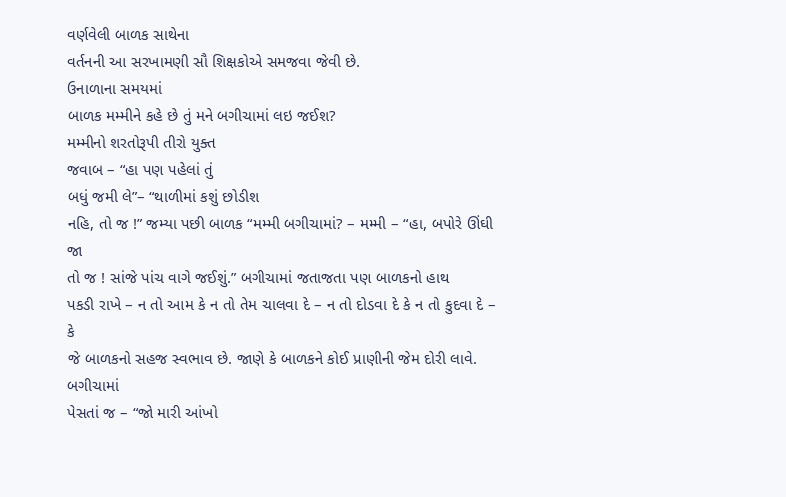વર્ણવેલી બાળક સાથેના
વર્તનની આ સરખામણી સૌ શિક્ષકોએ સમજવા જેવી છે.
ઉનાળાના સમયમાં
બાળક મમ્મીને કહે છે તું મને બગીચામાં લઇ જઈશ?
મમ્મીનો શરતોરૂપી તીરો યુક્ત
જવાબ – “હા પણ પહેલાં તું
બધું જમી લે”– “થાળીમાં કશું છોડીશ
નહિ, તો જ !” જમ્યા પછી બાળક “મમ્મી બગીચામાં? – મમ્મી – “હા, બપોરે ઊંઘી જા
તો જ ! સાંજે પાંચ વાગે જઈશું.” બગીચામાં જતાજતા પણ બાળકનો હાથ
પકડી રાખે – ન તો આમ કે ન તો તેમ ચાલવા દે – ન તો દોડવા દે કે ન તો કુદવા દે – કે
જે બાળકનો સહજ સ્વભાવ છે. જાણે કે બાળકને કોઈ પ્રાણીની જેમ દોરી લાવે. બગીચામાં
પેસતાં જ – “જો મારી આંખો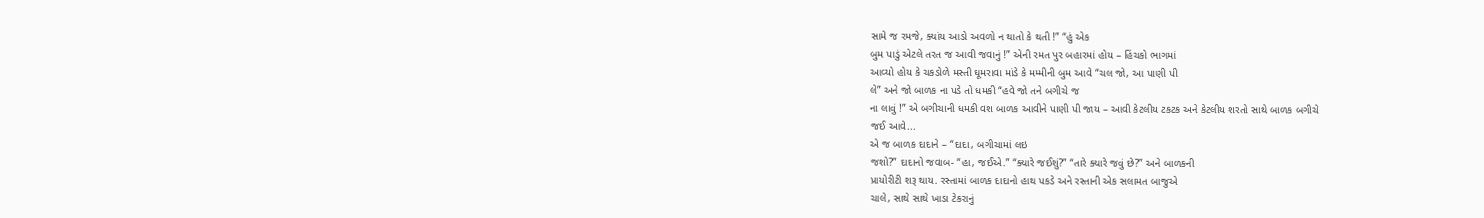સામે જ રમજે, ક્યાંય આડો અવળો ન થાતો કે થતી !” “હું એક
બુમ પાડું એટલે તરત જ આવી જવાનું !” એની રમત પુર બહારમાં હોય – હિંચકો ભાગમાં
આવ્યો હોય કે ચકડોળે મસ્તી ઘૂમરાવા માંડે કે મમ્મીની બુમ આવે “ચલ જો, આ પાણી પી
લે” અને જો બાળક ના પડે તો ધમકી “હવે જો તને બગીચે જ
ના લાવું !” એ બગીચાની ધમકી વશ બાળક આવીને પાણી પી જાય – આવી કેટલીય ટકટક અને કેટલીય શરતો સાથે બાળક બગીચે
જઈ આવે...
એ જ બાળક દાદાને – “દાદા, બગીચામાં લઇ
જશો?” દાદાનો જવાબ- “હા, જઈએ.” “ક્યારે જઈશું?” “તારે ક્યારે જવું છે?” અને બાળકની
પ્રાયોરીટી શરૂ થાય. રસ્તામાં બાળક દાદાનો હાથ પકડે અને રસ્તાની એક સલામત બાજુએ
ચાલે, સાથે સાથે ખાડા ટેકરાનું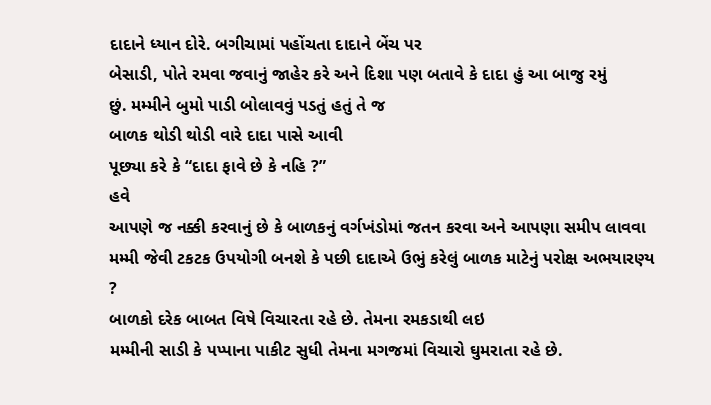દાદાને ધ્યાન દોરે. બગીચામાં પહોંચતા દાદાને બેંચ પર
બેસાડી, પોતે રમવા જવાનું જાહેર કરે અને દિશા પણ બતાવે કે દાદા હું આ બાજુ રમું
છું. મમ્મીને બુમો પાડી બોલાવવું પડતું હતું તે જ
બાળક થોડી થોડી વારે દાદા પાસે આવી
પૂછ્યા કરે કે “દાદા ફાવે છે કે નહિ ?”
હવે
આપણે જ નક્કી કરવાનું છે કે બાળકનું વર્ગખંડોમાં જતન કરવા અને આપણા સમીપ લાવવા
મમ્મી જેવી ટકટક ઉપયોગી બનશે કે પછી દાદાએ ઉભું કરેલું બાળક માટેનું પરોક્ષ અભયારણ્ય
?
બાળકો દરેક બાબત વિષે વિચારતા રહે છે. તેમના રમકડાથી લઇ
મમ્મીની સાડી કે પપ્પાના પાકીટ સુધી તેમના મગજમાં વિચારો ઘુમરાતા રહે છે.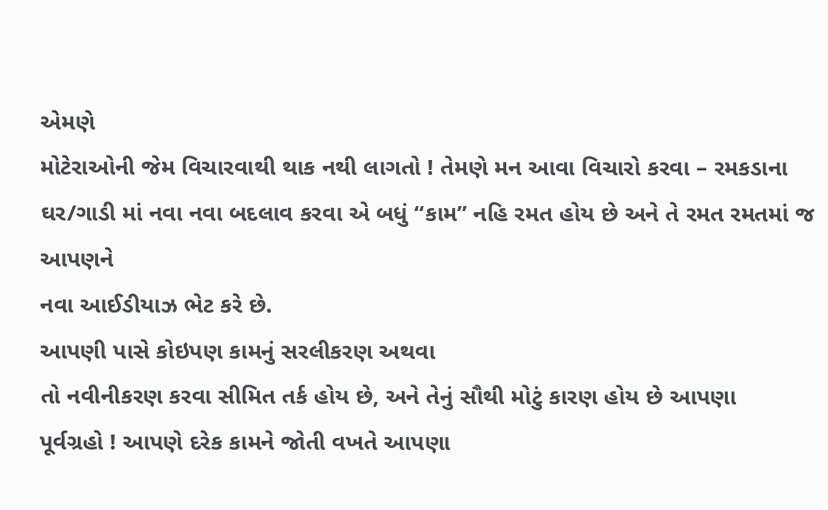એમણે
મોટેરાઓની જેમ વિચારવાથી થાક નથી લાગતો ! તેમણે મન આવા વિચારો કરવા – રમકડાના
ઘર/ગાડી માં નવા નવા બદલાવ કરવા એ બધું “કામ” નહિ રમત હોય છે અને તે રમત રમતમાં જ આપણને
નવા આઈડીયાઝ ભેટ કરે છે.
આપણી પાસે કોઇપણ કામનું સરલીકરણ અથવા
તો નવીનીકરણ કરવા સીમિત તર્ક હોય છે, અને તેનું સૌથી મોટું કારણ હોય છે આપણા
પૂર્વગ્રહો ! આપણે દરેક કામને જોતી વખતે આપણા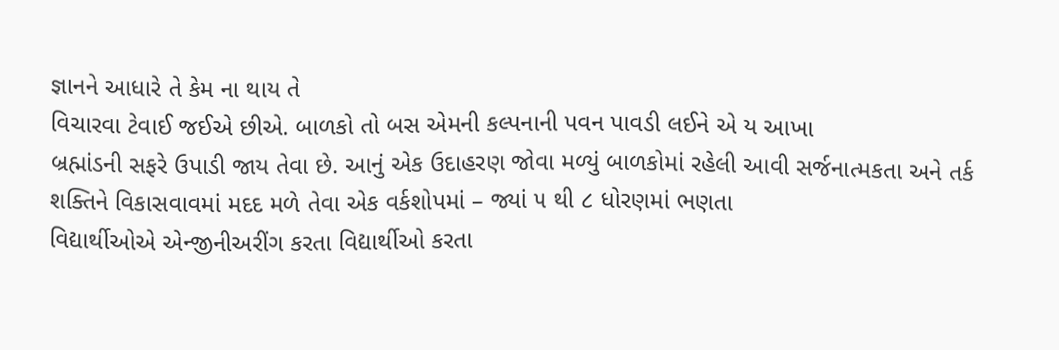જ્ઞાનને આધારે તે કેમ ના થાય તે
વિચારવા ટેવાઈ જઈએ છીએ. બાળકો તો બસ એમની કલ્પનાની પવન પાવડી લઈને એ ય આખા
બ્રહ્માંડની સફરે ઉપાડી જાય તેવા છે. આનું એક ઉદાહરણ જોવા મળ્યું બાળકોમાં રહેલી આવી સર્જનાત્મકતા અને તર્ક
શક્તિને વિકાસવાવમાં મદદ મળે તેવા એક વર્કશોપમાં – જ્યાં ૫ થી ૮ ધોરણમાં ભણતા
વિદ્યાર્થીઓએ એન્જીનીઅરીંગ કરતા વિદ્યાર્થીઓ કરતા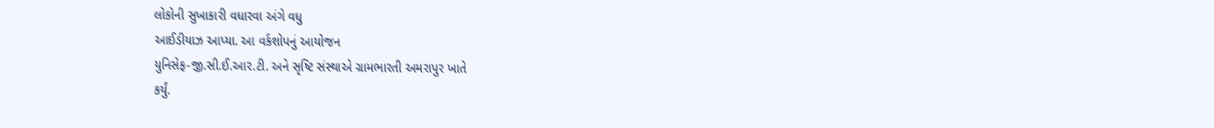લોકોની સુખાકારી વધારવા અંગે વધુ
આઈડીયાઝ આપ્યા. આ વર્કશોપનું આયોજન
યુનિસેફ-જી.સી.ઈ.આર.ટી. અને સૃષ્ટિ સંસ્થાએ ગ્રામભારતી અમરાપુર ખાતે
કર્યું.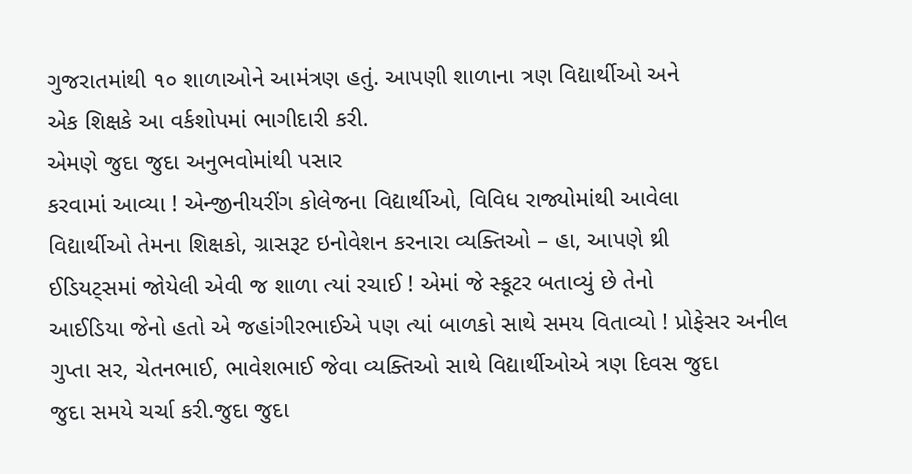ગુજરાતમાંથી ૧૦ શાળાઓને આમંત્રણ હતું. આપણી શાળાના ત્રણ વિદ્યાર્થીઓ અને
એક શિક્ષકે આ વર્કશોપમાં ભાગીદારી કરી.
એમણે જુદા જુદા અનુભવોમાંથી પસાર
કરવામાં આવ્યા ! એન્જીનીયરીંગ કોલેજના વિદ્યાર્થીઓ, વિવિધ રાજ્યોમાંથી આવેલા
વિદ્યાર્થીઓ તેમના શિક્ષકો, ગ્રાસરૂટ ઇનોવેશન કરનારા વ્યક્તિઓ – હા, આપણે થ્રી
ઈડિયટ્સમાં જોયેલી એવી જ શાળા ત્યાં રચાઈ ! એમાં જે સ્કૂટર બતાવ્યું છે તેનો
આઈડિયા જેનો હતો એ જહાંગીરભાઈએ પણ ત્યાં બાળકો સાથે સમય વિતાવ્યો ! પ્રોફેસર અનીલ
ગુપ્તા સર, ચેતનભાઈ, ભાવેશભાઈ જેવા વ્યક્તિઓ સાથે વિદ્યાર્થીઓએ ત્રણ દિવસ જુદા
જુદા સમયે ચર્ચા કરી.જુદા જુદા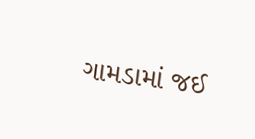ગામડામાં જઈ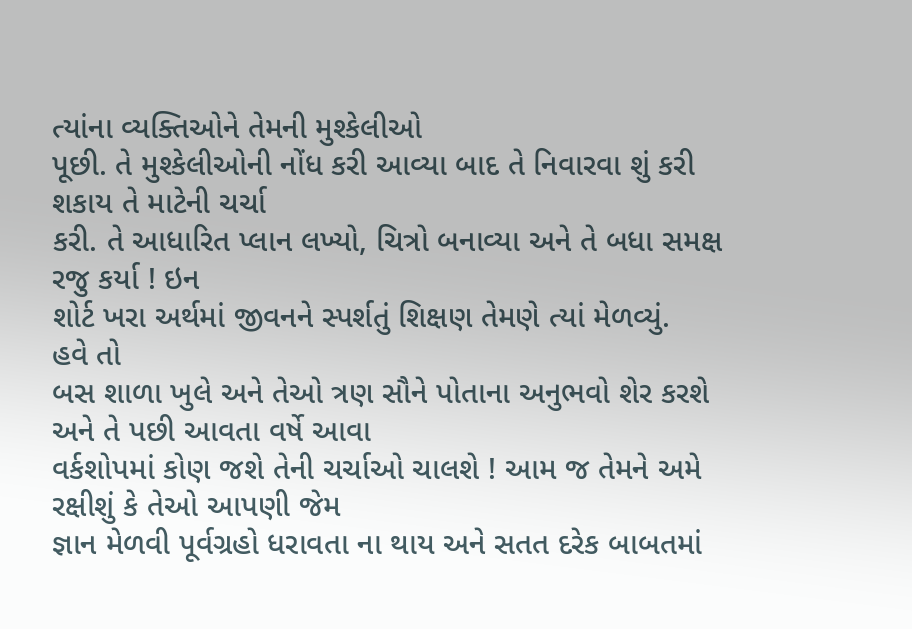ત્યાંના વ્યક્તિઓને તેમની મુશ્કેલીઓ
પૂછી. તે મુશ્કેલીઓની નોંધ કરી આવ્યા બાદ તે નિવારવા શું કરી શકાય તે માટેની ચર્ચા
કરી. તે આધારિત પ્લાન લખ્યો, ચિત્રો બનાવ્યા અને તે બધા સમક્ષ રજુ કર્યા ! ઇન
શોર્ટ ખરા અર્થમાં જીવનને સ્પર્શતું શિક્ષણ તેમણે ત્યાં મેળવ્યું.
હવે તો
બસ શાળા ખુલે અને તેઓ ત્રણ સૌને પોતાના અનુભવો શેર કરશે અને તે પછી આવતા વર્ષે આવા
વર્કશોપમાં કોણ જશે તેની ચર્ચાઓ ચાલશે ! આમ જ તેમને અમે રક્ષીશું કે તેઓ આપણી જેમ
જ્ઞાન મેળવી પૂર્વગ્રહો ધરાવતા ના થાય અને સતત દરેક બાબતમાં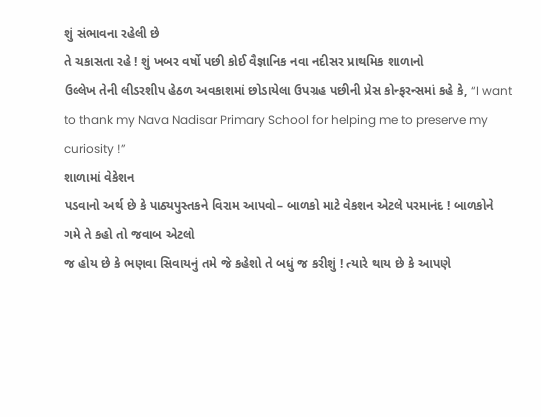શું સંભાવના રહેલી છે
તે ચકાસતા રહે ! શું ખબર વર્ષો પછી કોઈ વૈજ્ઞાનિક નવા નદીસર પ્રાથમિક શાળાનો
ઉલ્લેખ તેની લીડરશીપ હેઠળ અવકાશમાં છોડાયેલા ઉપગ્રહ પછીની પ્રેસ કોન્ફરન્સમાં કહે કે, “I want to thank my Nava Nadisar Primary School for helping me to preserve my
curiosity !”
શાળામાં વેકેશન
પડવાનો અર્થ છે કે પાઠ્યપુસ્તકને વિરામ આપવો– બાળકો માટે વેકશન એટલે પરમાનંદ ! બાળકોને ગમે તે કહો તો જવાબ એટલો
જ હોય છે કે ભણવા સિવાયનું તમે જે કહેશો તે બધું જ કરીશું ! ત્યારે થાય છે કે આપણે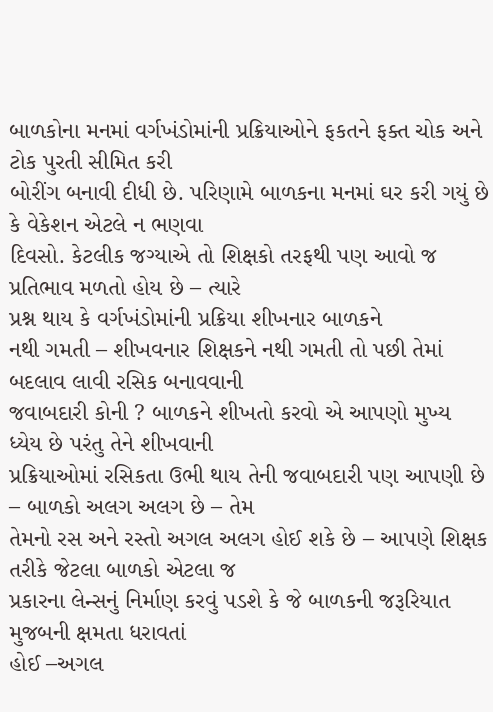બાળકોના મનમાં વર્ગખંડોમાંની પ્રક્રિયાઓને ફકતને ફક્ત ચોક અને ટોક પુરતી સીમિત કરી
બોરીંગ બનાવી દીધી છે. પરિણામે બાળકના મનમાં ઘર કરી ગયું છે કે વેકેશન એટલે ન ભણવા
દિવસો. કેટલીક જગ્યાએ તો શિક્ષકો તરફથી પણ આવો જ પ્રતિભાવ મળતો હોય છે – ત્યારે
પ્રશ્ન થાય કે વર્ગખંડોમાંની પ્રક્રિયા શીખનાર બાળકને
નથી ગમતી – શીખવનાર શિક્ષકને નથી ગમતી તો પછી તેમાં બદલાવ લાવી રસિક બનાવવાની
જવાબદારી કોની ? બાળકને શીખતો કરવો એ આપણો મુખ્ય ધ્યેય છે પરંતુ તેને શીખવાની
પ્રક્રિયાઓમાં રસિકતા ઉભી થાય તેની જવાબદારી પણ આપણી છે – બાળકો અલગ અલગ છે – તેમ
તેમનો રસ અને રસ્તો અગલ અલગ હોઈ શકે છે – આપણે શિક્ષક તરીકે જેટલા બાળકો એટલા જ
પ્રકારના લેન્સનું નિર્માણ કરવું પડશે કે જે બાળકની જરૂરિયાત મુજબની ક્ષમતા ધરાવતાં
હોઈ –અગલ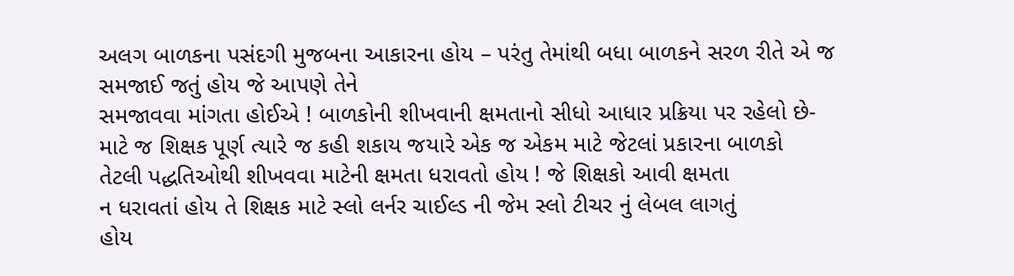અલગ બાળકના પસંદગી મુજબના આકારના હોય – પરંતુ તેમાંથી બધા બાળકને સરળ રીતે એ જ સમજાઈ જતું હોય જે આપણે તેને
સમજાવવા માંગતા હોઈએ ! બાળકોની શીખવાની ક્ષમતાનો સીધો આધાર પ્રક્રિયા પર રહેલો છે-
માટે જ શિક્ષક પૂર્ણ ત્યારે જ કહી શકાય જયારે એક જ એકમ માટે જેટલાં પ્રકારના બાળકો
તેટલી પદ્ધતિઓથી શીખવવા માટેની ક્ષમતા ધરાવતો હોય ! જે શિક્ષકો આવી ક્ષમતા
ન ધરાવતાં હોય તે શિક્ષક માટે સ્લો લર્નર ચાઈલ્ડ ની જેમ સ્લો ટીચર નું લેબલ લાગતું
હોય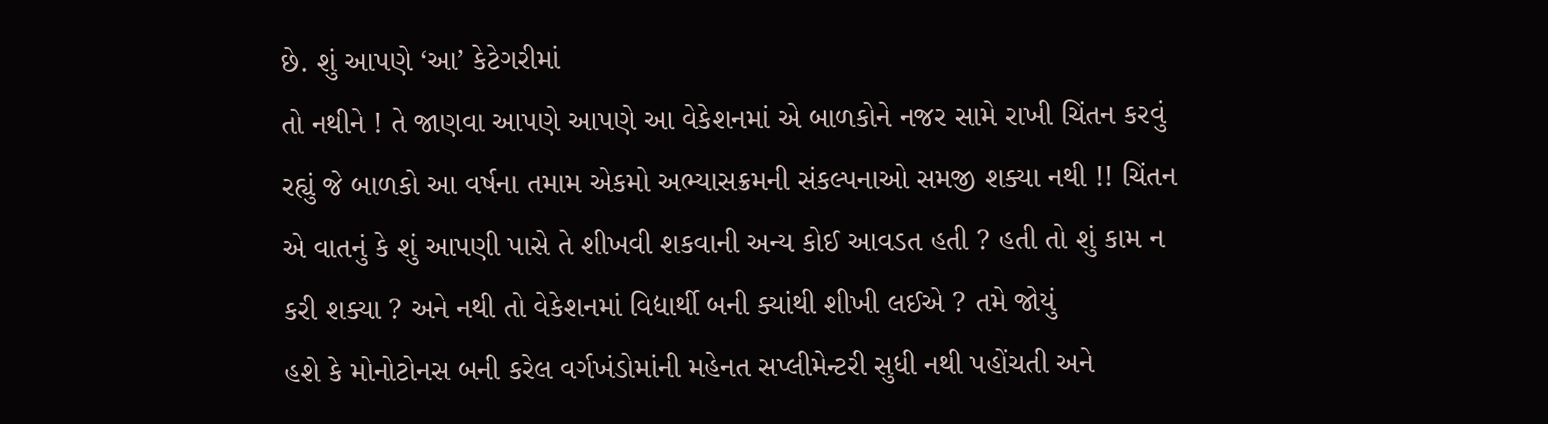છે. શું આપણે ‘આ’ કેટેગરીમાં
તો નથીને ! તે જાણવા આપણે આપણે આ વેકેશનમાં એ બાળકોને નજર સામે રાખી ચિંતન કરવું
રહ્યું જે બાળકો આ વર્ષના તમામ એકમો અભ્યાસક્રમની સંકલ્પનાઓ સમજી શક્યા નથી !! ચિંતન
એ વાતનું કે શું આપણી પાસે તે શીખવી શકવાની અન્ય કોઈ આવડત હતી ? હતી તો શું કામ ન
કરી શક્યા ? અને નથી તો વેકેશનમાં વિદ્યાર્થી બની ક્યાંથી શીખી લઈએ ? તમે જોયું
હશે કે મોનોટોનસ બની કરેલ વર્ગખંડોમાંની મહેનત સપ્લીમેન્ટરી સુધી નથી પહોંચતી અને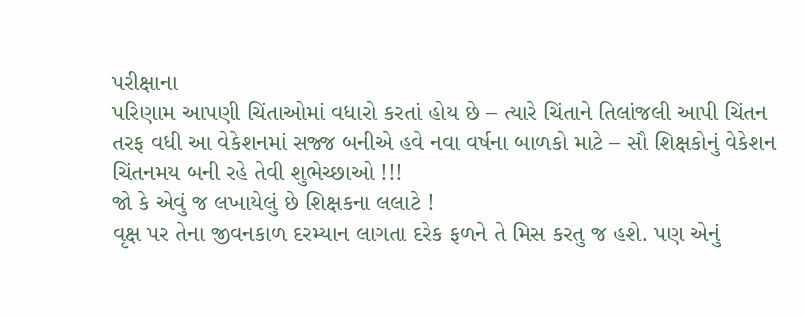પરીક્ષાના
પરિણામ આપણી ચિંતાઓમાં વધારો કરતાં હોય છે – ત્યારે ચિંતાને તિલાંજલી આપી ચિંતન
તરફ વધી આ વેકેશનમાં સજ્જ બનીએ હવે નવા વર્ષના બાળકો માટે – સૌ શિક્ષકોનું વેકેશન
ચિંતનમય બની રહે તેવી શુભેચ્છાઓ !!!
જો કે એવું જ લખાયેલું છે શિક્ષકના લલાટે !
વૃક્ષ પર તેના જીવનકાળ દરમ્યાન લાગતા દરેક ફળને તે મિસ કરતુ જ હશે. પણ એનું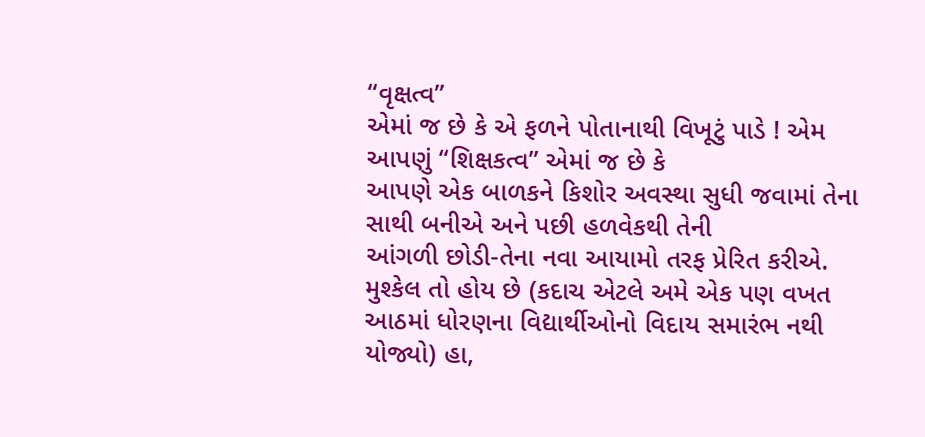“વૃક્ષત્વ”
એમાં જ છે કે એ ફળને પોતાનાથી વિખૂટું પાડે ! એમ આપણું “શિક્ષકત્વ” એમાં જ છે કે
આપણે એક બાળકને કિશોર અવસ્થા સુધી જવામાં તેના સાથી બનીએ અને પછી હળવેકથી તેની
આંગળી છોડી-તેના નવા આયામો તરફ પ્રેરિત કરીએ.
મુશ્કેલ તો હોય છે (કદાચ એટલે અમે એક પણ વખત
આઠમાં ધોરણના વિદ્યાર્થીઓનો વિદાય સમારંભ નથી યોજ્યો) હા,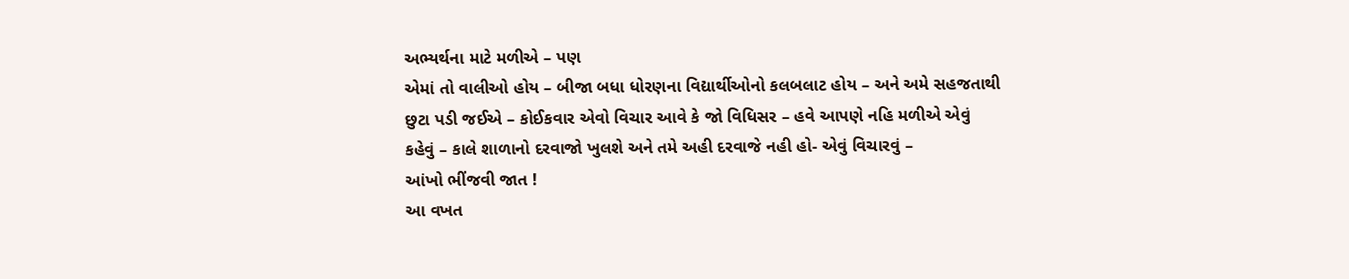અભ્યર્થના માટે મળીએ – પણ
એમાં તો વાલીઓ હોય – બીજા બધા ધોરણના વિદ્યાર્થીઓનો કલબલાટ હોય – અને અમે સહજતાથી
છુટા પડી જઈએ – કોઈકવાર એવો વિચાર આવે કે જો વિધિસર – હવે આપણે નહિ મળીએ એવું
કહેવું – કાલે શાળાનો દરવાજો ખુલશે અને તમે અહી દરવાજે નહી હો- એવું વિચારવું –
આંખો ભીંજવી જાત !
આ વખત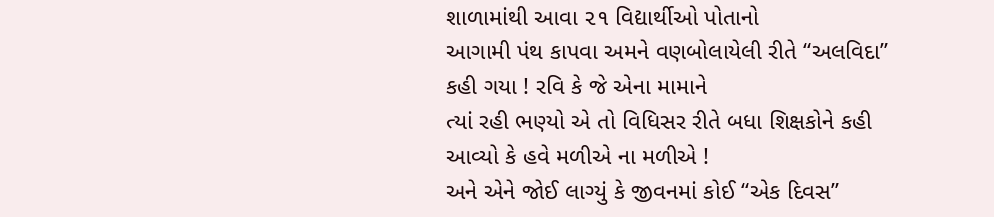શાળામાંથી આવા ૨૧ વિદ્યાર્થીઓ પોતાનો
આગામી પંથ કાપવા અમને વણબોલાયેલી રીતે “અલવિદા” કહી ગયા ! રવિ કે જે એના મામાને
ત્યાં રહી ભણ્યો એ તો વિધિસર રીતે બધા શિક્ષકોને કહી આવ્યો કે હવે મળીએ ના મળીએ !
અને એને જોઈ લાગ્યું કે જીવનમાં કોઈ “એક દિવસ”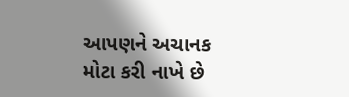આપણને અચાનક મોટા કરી નાખે છે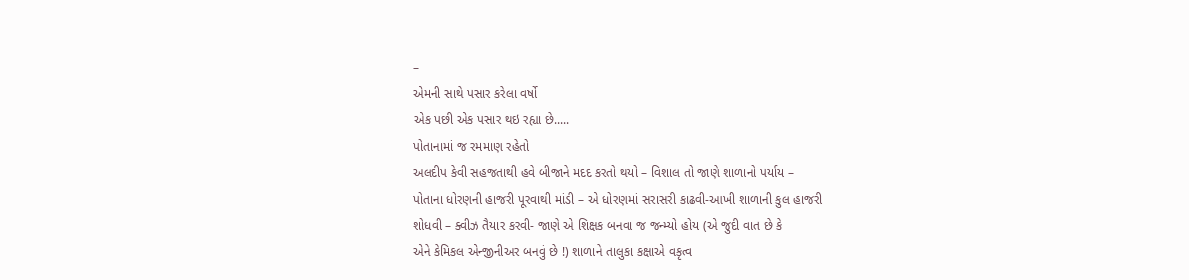–
એમની સાથે પસાર કરેલા વર્ષો
એક પછી એક પસાર થઇ રહ્યા છે.....
પોતાનામાં જ રમમાણ રહેતો
અલદીપ કેવી સહજતાથી હવે બીજાને મદદ કરતો થયો – વિશાલ તો જાણે શાળાનો પર્યાય –
પોતાના ધોરણની હાજરી પૂરવાથી માંડી – એ ધોરણમાં સરાસરી કાઢવી-આખી શાળાની કુલ હાજરી
શોધવી – ક્વીઝ તૈયાર કરવી- જાણે એ શિક્ષક બનવા જ જન્મ્યો હોય (એ જુદી વાત છે કે
એને કેમિકલ એન્જીનીઅર બનવું છે !) શાળાને તાલુકા કક્ષાએ વકૃત્વ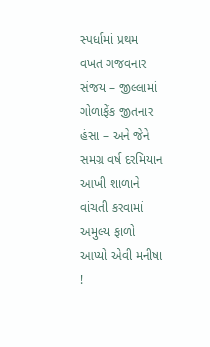સ્પર્ધામાં પ્રથમ
વખત ગજવનાર સંજય – જીલ્લામાં ગોળાફેંક જીતનાર હંસા – અને જેને સમગ્ર વર્ષ દરમિયાન
આખી શાળાને વાંચતી કરવામાં અમુલ્ય ફાળો આપ્યો એવી મનીષા !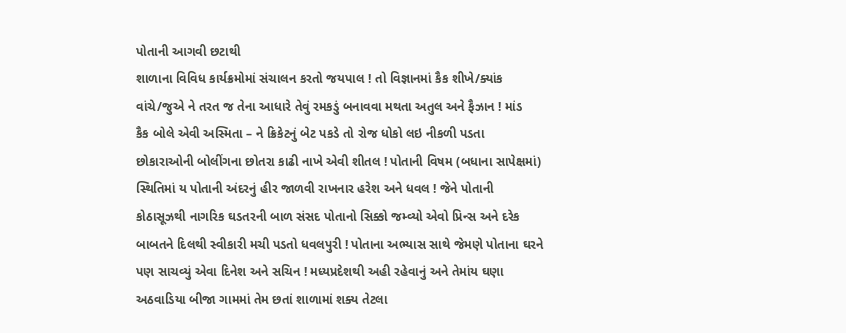પોતાની આગવી છટાથી
શાળાના વિવિધ કાર્યક્રમોમાં સંચાલન કરતો જયપાલ ! તો વિજ્ઞાનમાં કૈક શીખે/ક્યાંક
વાંચે/જુએ ને તરત જ તેના આધારે તેવું રમકડું બનાવવા મથતા અતુલ અને ફૈઝાન ! માંડ
કૈક બોલે એવી અસ્મિતા – ને ક્રિકેટનું બેટ પકડે તો રોજ ધોકો લઇ નીકળી પડતા
છોકારાઓની બોલીંગના છોતરા કાઢી નાખે એવી શીતલ ! પોતાની વિષમ (બધાના સાપેક્ષમાં)
સ્થિતિમાં ય પોતાની અંદરનું હીર જાળવી રાખનાર હરેશ અને ધવલ ! જેને પોતાની
કોઠાસૂઝથી નાગરિક ઘડતરની બાળ સંસદ પોતાનો સિક્કો જમ્વ્યો એવો પ્રિન્સ અને દરેક
બાબતને દિલથી સ્વીકારી મચી પડતો ધવલપુરી ! પોતાના અભ્યાસ સાથે જેમણે પોતાના ઘરને
પણ સાચવ્યું એવા દિનેશ અને સચિન ! મધ્યપ્રદેશથી અહી રહેવાનું અને તેમાંય ઘણા
અઠવાડિયા બીજા ગામમાં તેમ છતાં શાળામાં શક્ય તેટલા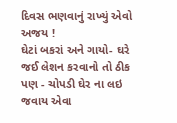દિવસ ભણવાનું રાખ્યું એવો અજય !
ઘેટાં બકરાં અને ગાયો- ઘરે જઈ લેશન કરવાનો તો ઠીક પણ - ચોપડી ઘેર ના લઇ જવાય એવા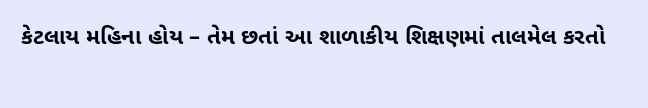કેટલાય મહિના હોય – તેમ છતાં આ શાળાકીય શિક્ષણમાં તાલમેલ કરતો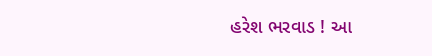હરેશ ભરવાડ ! આ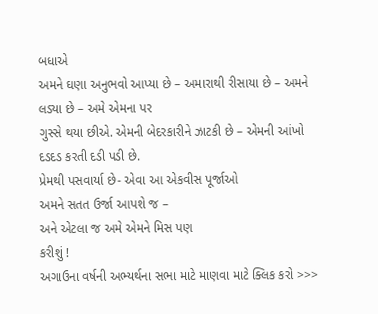બધાએ
અમને ઘણા અનુભવો આપ્યા છે – અમારાથી રીસાયા છે – અમને લડ્યા છે – અમે એમના પર
ગુસ્સે થયા છીએ. એમની બેદરકારીને ઝાટકી છે – એમની આંખો દડદડ કરતી દડી પડી છે.
પ્રેમથી પસવાર્યા છે- એવા આ એકવીસ પૂર્જાઓ
અમને સતત ઉર્જા આપશે જ –
અને એટલા જ અમે એમને મિસ પણ
કરીશું !
અગાઉના વર્ષની અભ્યર્થના સભા માટે માણવા માટે ક્લિક કરો >>>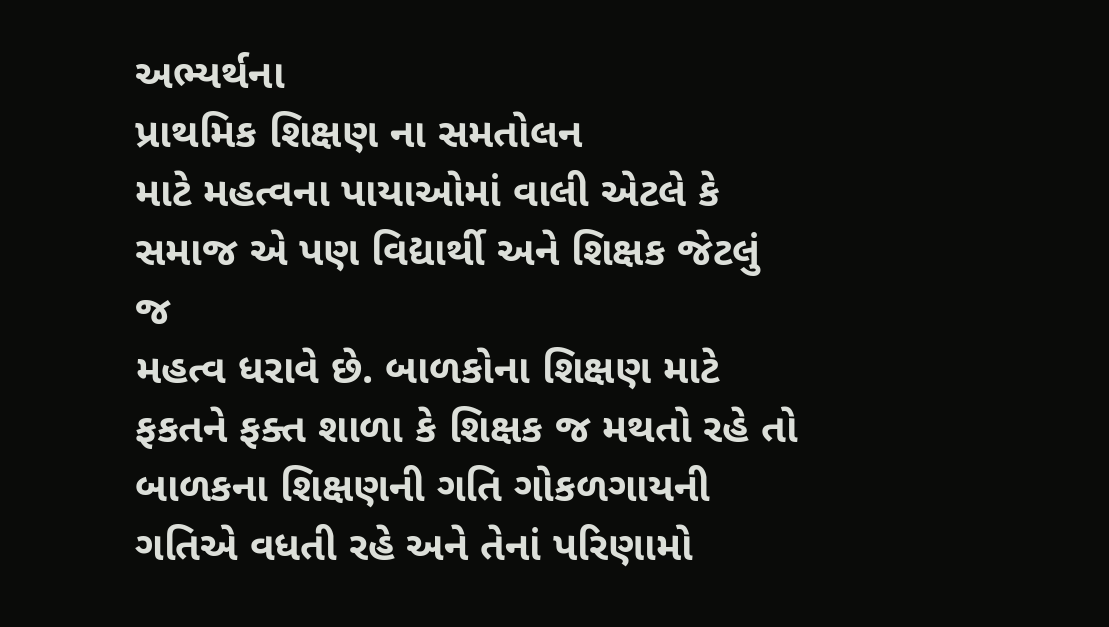અભ્યર્થના
પ્રાથમિક શિક્ષણ ના સમતોલન
માટે મહત્વના પાયાઓમાં વાલી એટલે કે સમાજ એ પણ વિદ્યાર્થી અને શિક્ષક જેટલું જ
મહત્વ ધરાવે છે. બાળકોના શિક્ષણ માટે ફકતને ફક્ત શાળા કે શિક્ષક જ મથતો રહે તો
બાળકના શિક્ષણની ગતિ ગોકળગાયની ગતિએ વધતી રહે અને તેનાં પરિણામો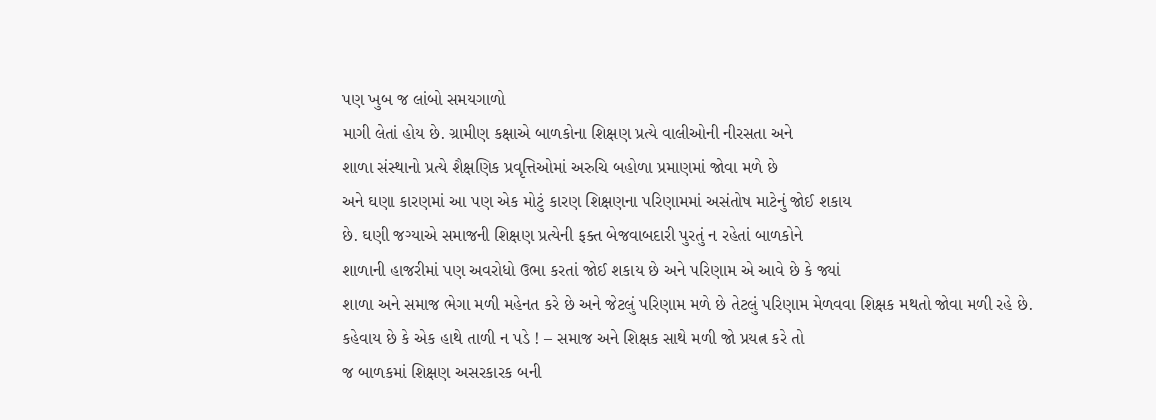પણ ખુબ જ લાંબો સમયગાળો
માગી લેતાં હોય છે. ગ્રામીણ કક્ષાએ બાળકોના શિક્ષણ પ્રત્યે વાલીઓની નીરસતા અને
શાળા સંસ્થાનો પ્રત્યે શૈક્ષણિક પ્રવૃત્તિઓમાં અરુચિ બહોળા પ્રમાણમાં જોવા મળે છે
અને ઘણા કારણમાં આ પણ એક મોટું કારણ શિક્ષણના પરિણામમાં અસંતોષ માટેનું જોઈ શકાય
છે. ઘણી જગ્યાએ સમાજની શિક્ષણ પ્રત્યેની ફક્ત બેજવાબદારી પુરતું ન રહેતાં બાળકોને
શાળાની હાજરીમાં પણ અવરોધો ઉભા કરતાં જોઈ શકાય છે અને પરિણામ એ આવે છે કે જ્યાં
શાળા અને સમાજ ભેગા મળી મહેનત કરે છે અને જેટલું પરિણામ મળે છે તેટલું પરિણામ મેળવવા શિક્ષક મથતો જોવા મળી રહે છે.
કહેવાય છે કે એક હાથે તાળી ન પડે ! – સમાજ અને શિક્ષક સાથે મળી જો પ્રયત્ન કરે તો
જ બાળકમાં શિક્ષણ અસરકારક બની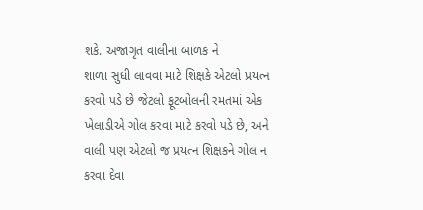શકે. અજાગૃત વાલીના બાળક ને
શાળા સુધી લાવવા માટે શિક્ષકે એટલો પ્રયત્ન કરવો પડે છે જેટલો ફૂટબોલની રમતમાં એક
ખેલાડીએ ગોલ કરવા માટે કરવો પડે છે, અને વાલી પણ એટલો જ પ્રયત્ન શિક્ષકને ગોલ ન
કરવા દેવા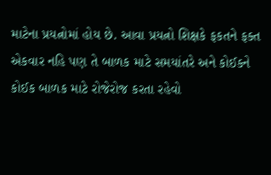માટેના પ્રયત્નોમાં હોય છે. આવા પ્રયત્નો શિક્ષકે ફકતને ફક્ત
એકવાર નહિ પણ તે બાળક માટે સમયાંતરે અને કોઈકને કોઈક બાળક માટે રોજેરોજ કરતા રહેવો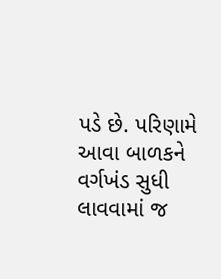પડે છે. પરિણામે આવા બાળકને વર્ગખંડ સુધી
લાવવામાં જ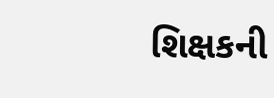શિક્ષકની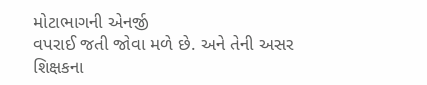મોટાભાગની એનર્જી
વપરાઈ જતી જોવા મળે છે. અને તેની અસર શિક્ષકના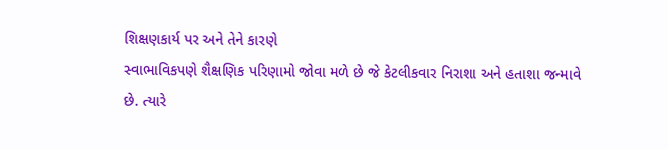શિક્ષણકાર્ય પર અને તેને કારણે
સ્વાભાવિકપણે શૈક્ષણિક પરિણામો જોવા મળે છે જે કેટલીકવાર નિરાશા અને હતાશા જન્માવે
છે. ત્યારે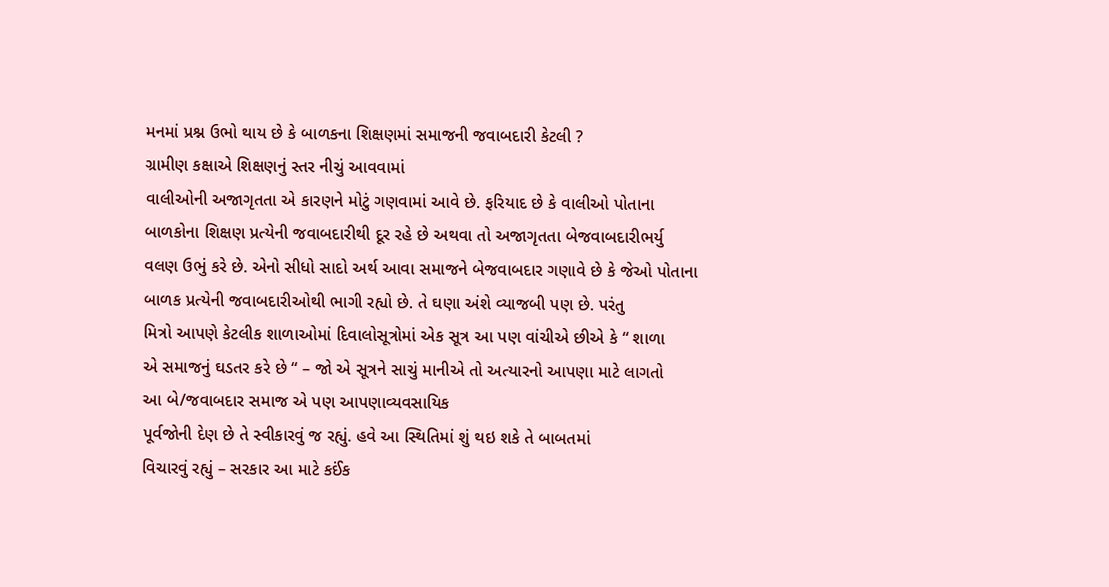મનમાં પ્રશ્ન ઉભો થાય છે કે બાળકના શિક્ષણમાં સમાજની જવાબદારી કેટલી ?
ગ્રામીણ કક્ષાએ શિક્ષણનું સ્તર નીચું આવવામાં
વાલીઓની અજાગૃતતા એ કારણને મોટું ગણવામાં આવે છે. ફરિયાદ છે કે વાલીઓ પોતાના
બાળકોના શિક્ષણ પ્રત્યેની જવાબદારીથી દૂર રહે છે અથવા તો અજાગૃતતા બેજવાબદારીભર્યુ
વલણ ઉભું કરે છે. એનો સીધો સાદો અર્થ આવા સમાજને બેજવાબદાર ગણાવે છે કે જેઓ પોતાના
બાળક પ્રત્યેની જવાબદારીઓથી ભાગી રહ્યો છે. તે ઘણા અંશે વ્યાજબી પણ છે. પરંતુ
મિત્રો આપણે કેટલીક શાળાઓમાં દિવાલોસૂત્રોમાં એક સૂત્ર આ પણ વાંચીએ છીએ કે “ શાળા
એ સમાજનું ઘડતર કરે છે “ – જો એ સૂત્રને સાચું માનીએ તો અત્યારનો આપણા માટે લાગતો
આ બે/જવાબદાર સમાજ એ પણ આપણાવ્યવસાયિક
પૂર્વજોની દેણ છે તે સ્વીકારવું જ રહ્યું. હવે આ સ્થિતિમાં શું થઇ શકે તે બાબતમાં
વિચારવું રહ્યું – સરકાર આ માટે કઈંક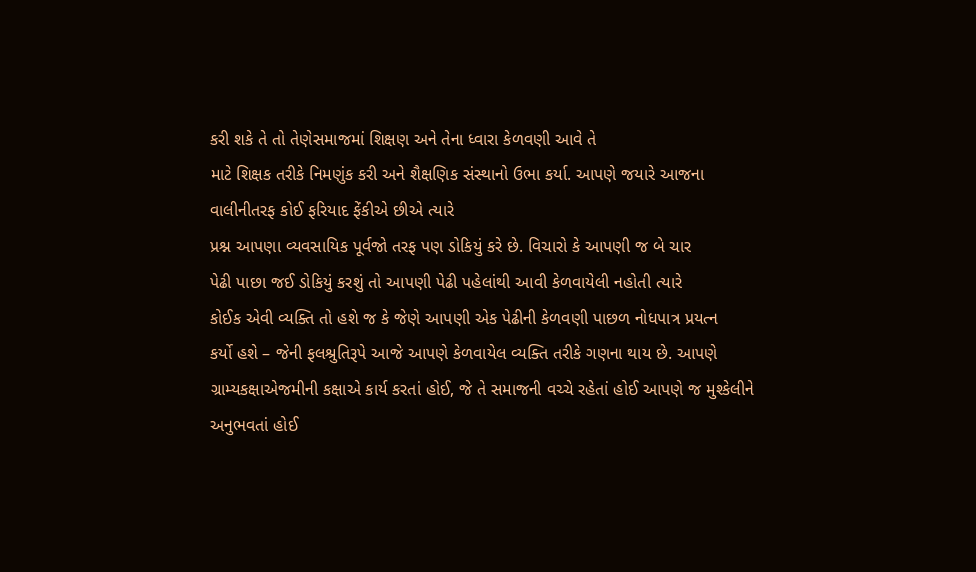કરી શકે તે તો તેણેસમાજમાં શિક્ષણ અને તેના ધ્વારા કેળવણી આવે તે
માટે શિક્ષક તરીકે નિમણુંક કરી અને શૈક્ષણિક સંસ્થાનો ઉભા કર્યા. આપણે જયારે આજના
વાલીનીતરફ કોઈ ફરિયાદ ફેંકીએ છીએ ત્યારે
પ્રશ્ન આપણા વ્યવસાયિક પૂર્વજો તરફ પણ ડોકિયું કરે છે. વિચારો કે આપણી જ બે ચાર
પેઢી પાછા જઈ ડોકિયું કરશું તો આપણી પેઢી પહેલાંથી આવી કેળવાયેલી નહોતી ત્યારે
કોઈક એવી વ્યક્તિ તો હશે જ કે જેણે આપણી એક પેઢીની કેળવણી પાછળ નોધપાત્ર પ્રયત્ન
કર્યો હશે – જેની ફલશ્રુતિરૂપે આજે આપણે કેળવાયેલ વ્યક્તિ તરીકે ગણના થાય છે. આપણે ગ્રામ્યકક્ષાએજમીની કક્ષાએ કાર્ય કરતાં હોઈ, જે તે સમાજની વચ્ચે રહેતાં હોઈ આપણે જ મુશ્કેલીને
અનુભવતાં હોઈ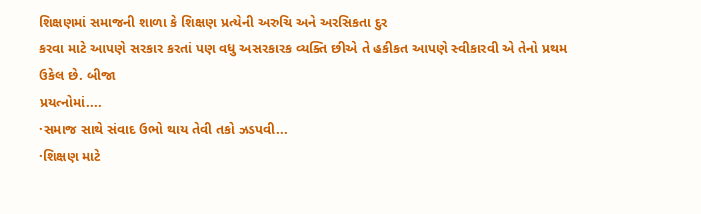શિક્ષણમાં સમાજની શાળા કે શિક્ષણ પ્રત્યેની અરુચિ અને અરસિકતા દુર
કરવા માટે આપણે સરકાર કરતાં પણ વધુ અસરકારક વ્યક્તિ છીએ તે હકીકત આપણે સ્વીકારવી એ તેનો પ્રથમ ઉકેલ છે. બીજા
પ્રયત્નોમાં....
·સમાજ સાથે સંવાદ ઉભો થાય તેવી તકો ઝડપવી...
·શિક્ષણ માટે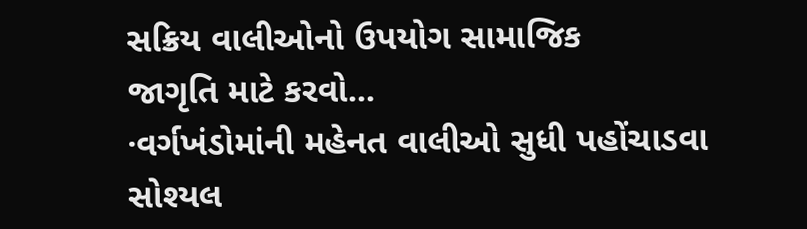સક્રિય વાલીઓનો ઉપયોગ સામાજિક
જાગૃતિ માટે કરવો...
·વર્ગખંડોમાંની મહેનત વાલીઓ સુધી પહોંચાડવા
સોશ્યલ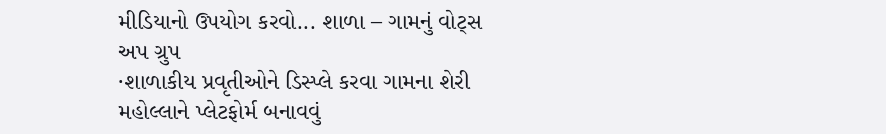મીડિયાનો ઉપયોગ કરવો... શાળા – ગામનું વોટ્સ અપ ગ્રુપ
·શાળાકીય પ્રવૃતીઓને ડિસ્પ્લે કરવા ગામના શેરી
મહોલ્લાને પ્લેટફોર્મ બનાવવું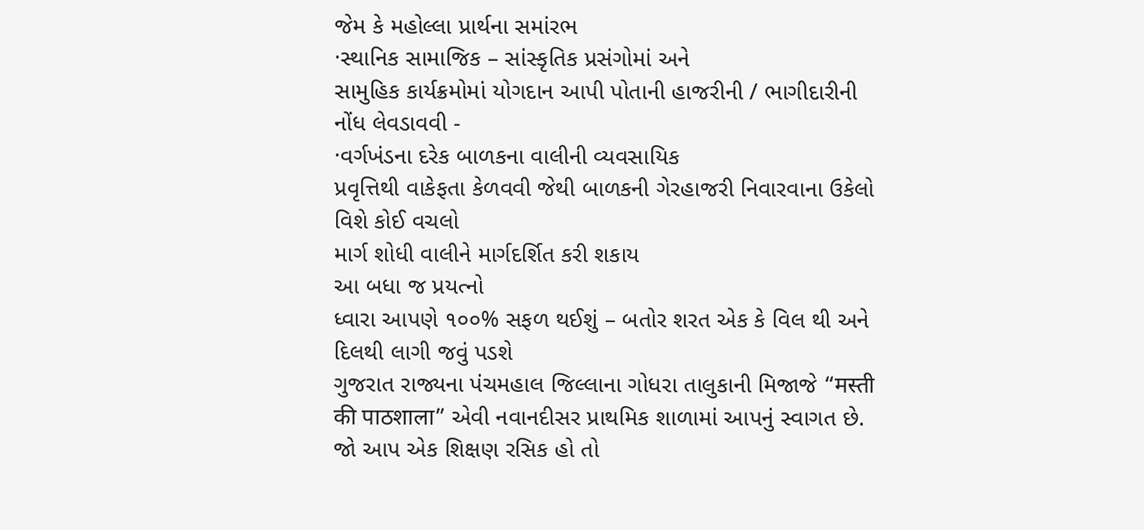જેમ કે મહોલ્લા પ્રાર્થના સમાંરભ
·સ્થાનિક સામાજિક – સાંસ્કૃતિક પ્રસંગોમાં અને
સામુહિક કાર્યક્રમોમાં યોગદાન આપી પોતાની હાજરીની / ભાગીદારીની નોંધ લેવડાવવી -
·વર્ગખંડના દરેક બાળકના વાલીની વ્યવસાયિક
પ્રવૃત્તિથી વાકેફતા કેળવવી જેથી બાળકની ગેરહાજરી નિવારવાના ઉકેલો વિશે કોઈ વચલો
માર્ગ શોધી વાલીને માર્ગદર્શિત કરી શકાય
આ બધા જ પ્રયત્નો
ધ્વારા આપણે ૧૦૦% સફળ થઈશું – બતોર શરત એક કે વિલ થી અને દિલથી લાગી જવું પડશે
ગુજરાત રાજ્યના પંચમહાલ જિલ્લાના ગોધરા તાલુકાની મિજાજે “मस्ती की पाठशाला” એવી નવાનદીસર પ્રાથમિક શાળામાં આપનું સ્વાગત છે. જો આપ એક શિક્ષણ રસિક હો તો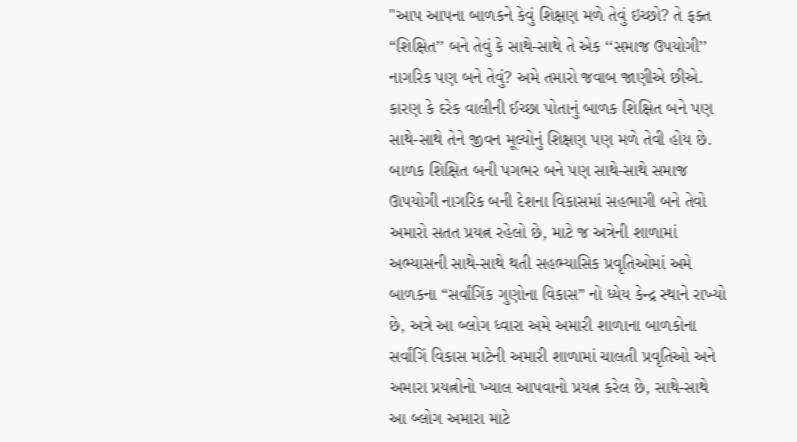"આપ આપના બાળકને કેવું શિક્ષણ મળે તેવું ઇચ્છો? તે ફક્ત “શિક્ષિત’’ બને તેવું કે સાથે-સાથે તે એક ‘‘સમાજ ઉપયોગી’’ નાગરિક પણ બને તેવું? અમે તમારો જવાબ જાણીએ છીએ. કારણ કે દરેક વાલીની ઈચ્છા પોતાનું બાળક શિક્ષિત બને પણ સાથે-સાથે તેને જીવન મૂલ્યોનું શિક્ષણ પણ મળે તેવી હોય છે. બાળક શિક્ષિત બની પગભર બને પણ સાથે-સાથે સમાજ ઊપયોગી નાગરિક બની દેશના વિકાસમાં સહભાગી બને તેવો અમારો સતત પ્રયત્ન રહેલો છે, માટે જ અત્રેની શાળામાં અભ્યાસની સાથે-સાથે થતી સહભ્યાસિક પ્રવૃતિઓમાં અમે બાળકના “સર્વાંગિંક ગુણોના વિકાસ” નો ધ્યેય કેન્દ્ર સ્થાને રાખ્યો છે, અત્રે આ બ્લોગ ધ્વારા અમે અમારી શાળાના બાળકોના સર્વાંગિં વિકાસ માટેની અમારી શાળામાં ચાલતી પ્રવૃતિઓ અને અમારા પ્રયત્નોનો ખ્યાલ આપવાનો પ્રયત્ન કરેલ છે, સાથે-સાથે આ બ્લોગ અમારા માટે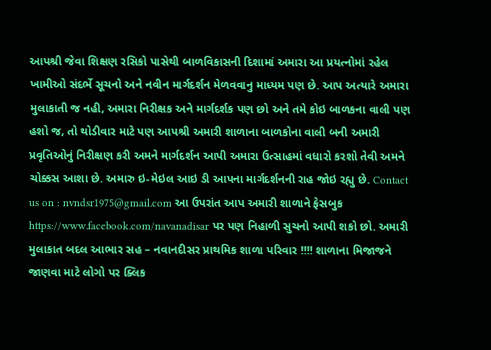આપશ્રી જેવા શિક્ષણ રસિકો પાસેથી બાળવિકાસની દિશામાં અમારા આ પ્રયત્નોમાં રહેલ ખામીઓ સંદર્ભે સૂચનો અને નવીન માર્ગદર્શન મેળવવાનુ માધ્યમ પણ છે. આપ અત્યારે અમારા મુલાકાતી જ નહી, અમારા નિરીક્ષક અને માર્ગદર્શક પણ છો અને તમે કોઇ બાળકના વાલી પણ હશો જ, તો થોડીવાર માટે પણ આપશ્રી અમારી શાળાના બાળકોના વાલી બની અમારી પ્રવૃતિઓનું નિરીક્ષણ કરી અમને માર્ગદર્શન આપી અમારા ઉત્સાહમાં વધારો કરશો તેવી અમને ચોક્કસ આશા છે. અમારુ ઇ-મેઇલ આઇ ડી આપના માર્ગદર્શનની રાહ જોઇ રહ્યુ છે. Contact us on : nvndsr1975@gmail.com આ ઉપરાંત આપ અમારી શાળાને ફેસબુક https://www.facebook.com/navanadisar પર પણ નિહાળી સુચનો આપી શકો છો. અમારી મુલાકાત બદલ આભાર સહ – નવાનદીસર પ્રાથમિક શાળા પરિવાર !!!! શાળાના મિજાજને જાણવા માટે લોગો પર ક્લિક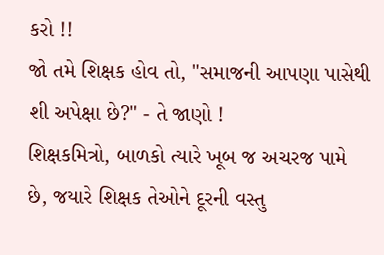કરો !!
જો તમે શિક્ષક હોવ તો, "સમાજની આપણા પાસેથી શી અપેક્ષા છે?" - તે જાણો !
શિક્ષકમિત્રો, બાળકો ત્યારે ખૂબ જ અચરજ પામે છે, જયારે શિક્ષક તેઓને દૂરની વસ્તુ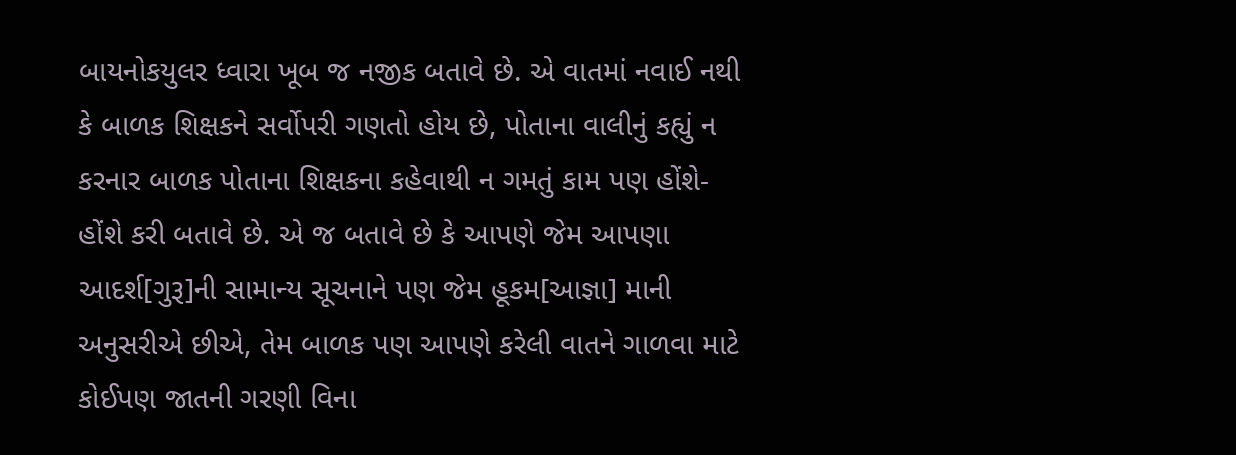બાયનોકયુલર ધ્વારા ખૂબ જ નજીક બતાવે છે. એ વાતમાં નવાઈ નથી કે બાળક શિક્ષકને સર્વોપરી ગણતો હોય છે, પોતાના વાલીનું કહ્યું ન કરનાર બાળક પોતાના શિક્ષકના કહેવાથી ન ગમતું કામ પણ હોંશે-હોંશે કરી બતાવે છે. એ જ બતાવે છે કે આપણે જેમ આપણા આદર્શ[ગુરૂ]ની સામાન્ય સૂચનાને પણ જેમ હૂકમ[આજ્ઞા] માની અનુસરીએ છીએ, તેમ બાળક પણ આપણે કરેલી વાતને ગાળવા માટે કોઈપણ જાતની ગરણી વિના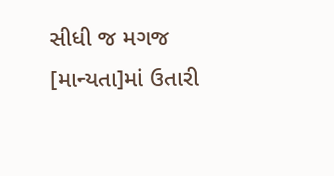સીધી જ મગજ [માન્યતા]માં ઉતારી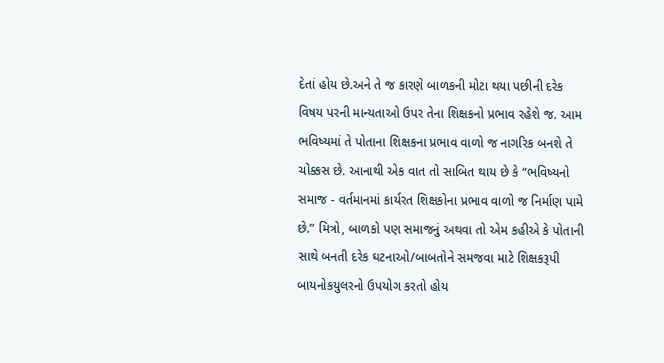દેતાં હોય છે.અને તે જ કારણે બાળકની મોટા થયા પછીની દરેક વિષય પરની માન્યતાઓ ઉપર તેના શિક્ષકનો પ્રભાવ રહેશે જ. આમ ભવિષ્યમાં તે પોતાના શિક્ષકના પ્રભાવ વાળો જ નાગરિક બનશે તે ચોક્કસ છે. આનાથી એક વાત તો સાબિત થાય છે કે “ભવિષ્યનો સમાજ - વર્તમાનમાં કાર્યરત શિક્ષકોના પ્રભાવ વાળો જ નિર્માણ પામે છે.” મિત્રો, બાળકો પણ સમાજનું અથવા તો એમ કહીએ કે પોતાની સાથે બનતી દરેક ઘટનાઓ/બાબતોને સમજવા માટે શિક્ષકરૂપી બાયનોકયુલરનો ઉપયોગ કરતો હોય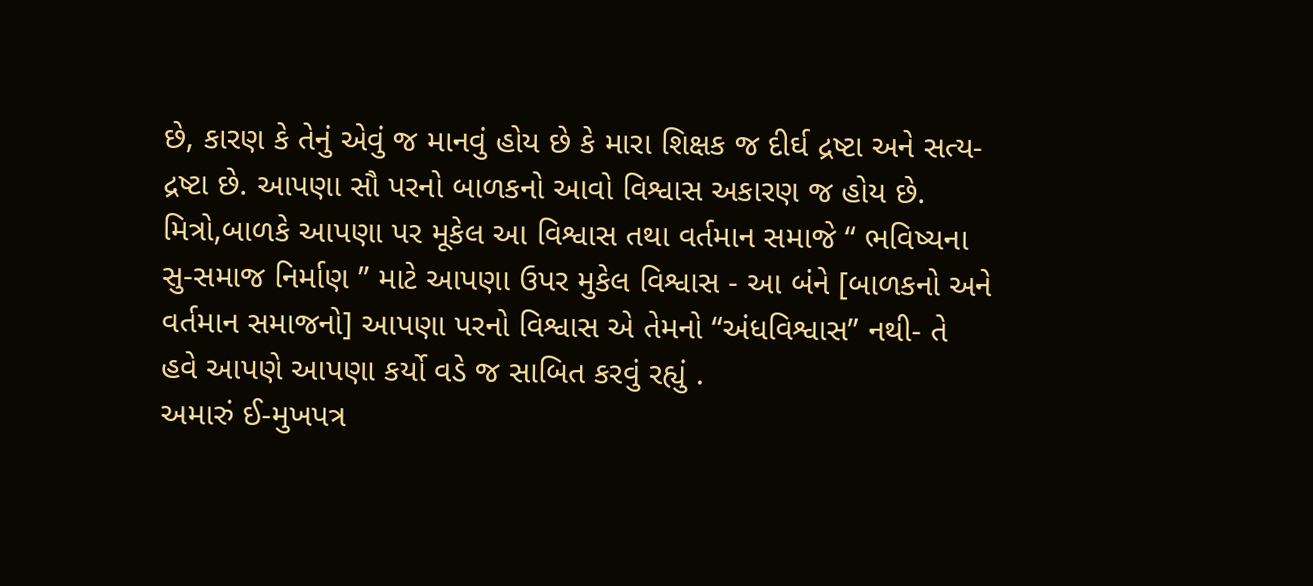છે, કારણ કે તેનું એવું જ માનવું હોય છે કે મારા શિક્ષક જ દીર્ઘ દ્રષ્ટા અને સત્ય-દ્રષ્ટા છે. આપણા સૌ પરનો બાળકનો આવો વિશ્વાસ અકારણ જ હોય છે. મિત્રો,બાળકે આપણા પર મૂકેલ આ વિશ્વાસ તથા વર્તમાન સમાજે “ ભવિષ્યના સુ-સમાજ નિર્માણ ” માટે આપણા ઉપર મુકેલ વિશ્વાસ - આ બંને [બાળકનો અને વર્તમાન સમાજનો] આપણા પરનો વિશ્વાસ એ તેમનો “અંધવિશ્વાસ” નથી- તે હવે આપણે આપણા કર્યો વડે જ સાબિત કરવું રહ્યું .
અમારું ઈ-મુખપત્ર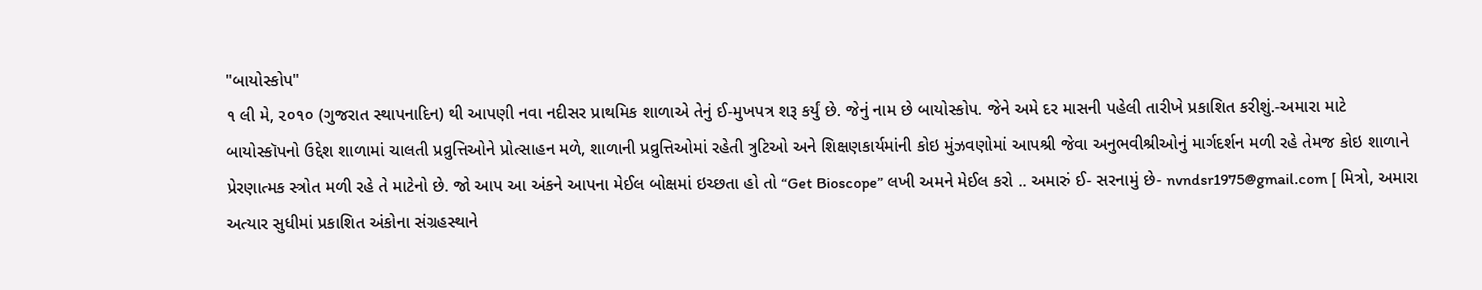"બાયોસ્કોપ"
૧ લી મે, ૨૦૧૦ (ગુજરાત સ્થાપનાદિન) થી આપણી નવા નદીસર પ્રાથમિક શાળાએ તેનું ઈ-મુખપત્ર શરૂ કર્યું છે. જેનું નામ છે બાયોસ્કોપ. જેને અમે દર માસની પહેલી તારીખે પ્રકાશિત કરીશું.-અમારા માટે બાયોસ્કૉપનો ઉદ્દેશ શાળામાં ચાલતી પ્રવ્રુત્તિઓને પ્રોત્સાહન મળે, શાળાની પ્રવ્રુત્તિઓમાં રહેતી ત્રુટિઓ અને શિક્ષણકાર્યમાંની કોઇ મુંઝવણોમાં આપશ્રી જેવા અનુભવીશ્રીઓનું માર્ગદર્શન મળી રહે તેમજ કોઇ શાળાને પ્રેરણાત્મક સ્ત્રોત મળી રહે તે માટેનો છે. જો આપ આ અંકને આપના મેઈલ બોક્ષમાં ઇચ્છતા હો તો “Get Bioscope” લખી અમને મેઈલ કરો .. અમારું ઈ- સરનામું છે- nvndsr1975@gmail.com [ મિત્રો, અમારા અત્યાર સુધીમાં પ્રકાશિત અંકોના સંગ્રહસ્થાને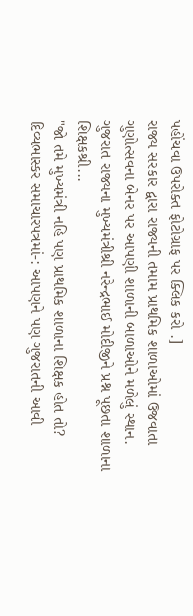પહોંચવા ઉપરોક્ત ફોટોગ્રાફ પર ક્લિક કરો .]
રાજ્ય સરકાર દ્વારા રાજ્યની તમામ પ્રાથમિક શાળાઓમાં ઉજવાતા ગુણોત્સવના બેનર પર આપણી શાળાની બાળાઓને મળેલું સ્થાન.
ગુજરાત રાજ્યના મુખ્યમંત્રીશ્રી નરેન્દ્રભાઈ મોદીજીને પ્રશ્ન પૂછતા શાળાના શિક્ષકશ્રી...
"જો તમે મુખ્યમંત્રી નહિ પણ પ્રાથમિક શાળાના શિક્ષક હોત તો?
દિવ્યભાસ્કર સમાચારપત્રમાં-: આપણને પણ ગુજરાતની આવી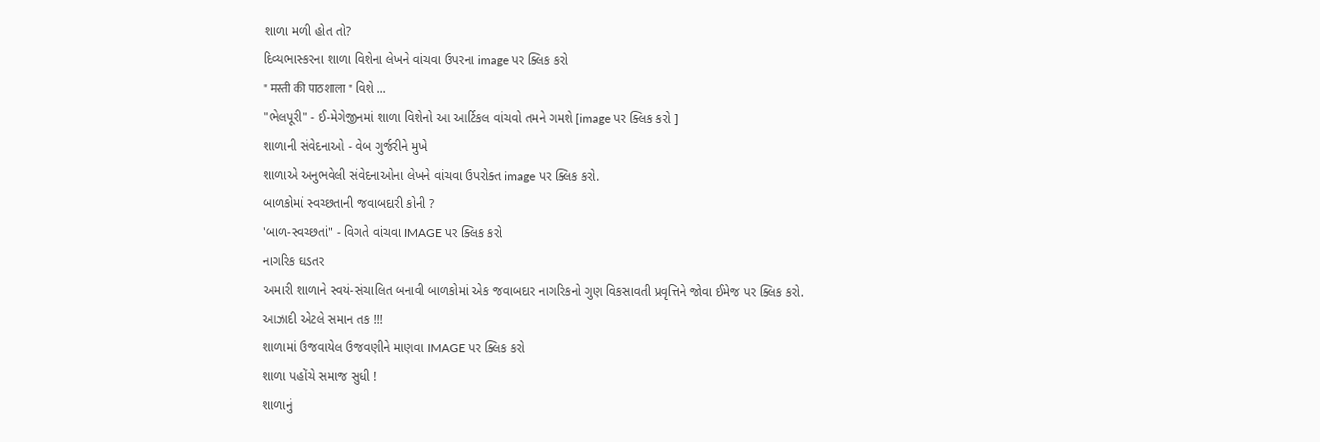શાળા મળી હોત તો?
દિવ્યભાસ્કરના શાળા વિશેના લેખને વાંચવા ઉપરના image પર ક્લિક કરો
" मस्ती की पाठशाला " વિશે ...
"ભેલપૂરી" - ઈ-મેગેજીનમાં શાળા વિશેનો આ આર્ટિકલ વાંચવો તમને ગમશે [image પર ક્લિક કરો ]
શાળાની સંવેદનાઓ - વેબ ગુર્જરીને મુખે
શાળાએ અનુભવેલી સંવેદનાઓના લેખને વાંચવા ઉપરોક્ત image પર ક્લિક કરો.
બાળકોમાં સ્વચ્છતાની જવાબદારી કોની ?
'બાળ-સ્વચ્છતાં" - વિગતે વાંચવા IMAGE પર ક્લિક કરો
નાગરિક ઘડતર
અમારી શાળાને સ્વયં-સંચાલિત બનાવી બાળકોમાં એક જવાબદાર નાગરિકનો ગુણ વિકસાવતી પ્રવૃત્તિને જોવા ઈમેજ પર ક્લિક કરો.
આઝાદી એટલે સમાન તક !!!
શાળામાં ઉજવાયેલ ઉજવણીને માણવા IMAGE પર ક્લિક કરો
શાળા પહોંચે સમાજ સુધી !
શાળાનું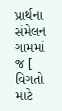પ્રાર્થના સંમેલન ગામમાં જ [ વિગતો માટે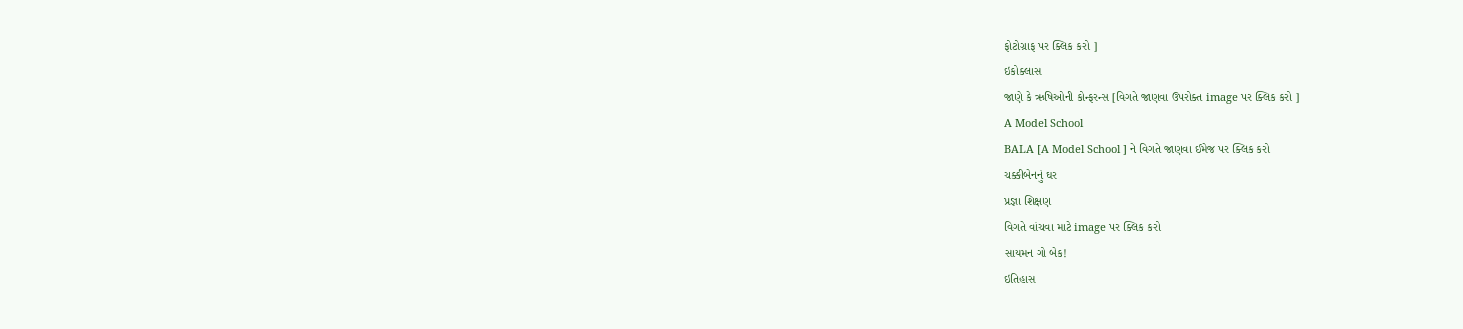ફોટોગ્રાફ પર ક્લિક કરો ]
ઇકોક્લાસ
જાણે કે ઋષિઓની કોન્ફરન્સ [વિગતે જાણવા ઉપરોક્ત image પર ક્લિક કરો ]
A Model School
BALA [A Model School ] ને વિગતે જાણવા ઈમેજ પર ક્લિક કરો
ચક્કીબેનનું ઘર
પ્રજ્ઞા શિક્ષણ
વિગતે વાંચવા માટે image પર ક્લિક કરો
સાયમન ગો બેક!
ઇતિહાસ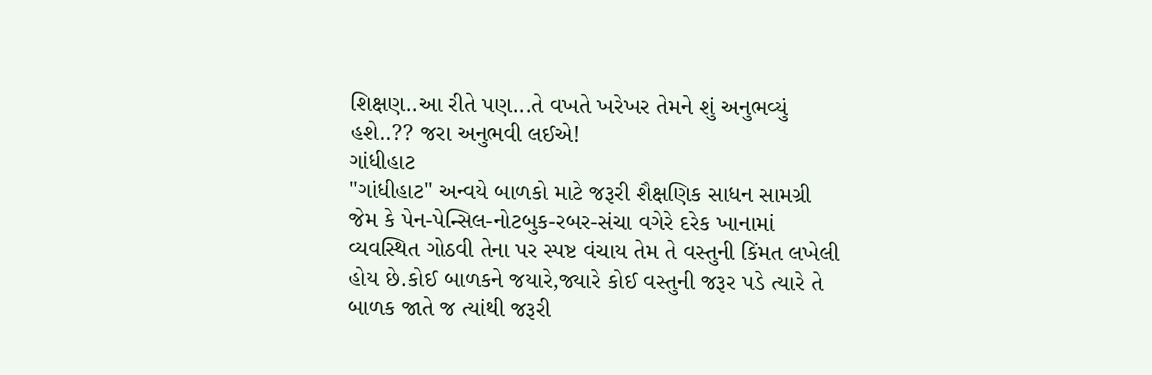શિક્ષણ..આ રીતે પણ...તે વખતે ખરેખર તેમને શું અનુભવ્યું હશે..?? જરા અનુભવી લઈએ!
ગાંધીહાટ
"ગાંધીહાટ" અન્વયે બાળકો માટે જરૂરી શૈક્ષણિક સાધન સામગ્રી જેમ કે પેન-પેન્સિલ-નોટબુક-રબર-સંચા વગેરે દરેક ખાનામાં વ્યવસ્થિત ગોઠવી તેના પર સ્પષ્ટ વંચાય તેમ તે વસ્તુની કિંમત લખેલી હોય છે.કોઈ બાળકને જયારે,જ્યારે કોઈ વસ્તુની જરૂર પડે ત્યારે તે બાળક જાતે જ ત્યાંથી જરૂરી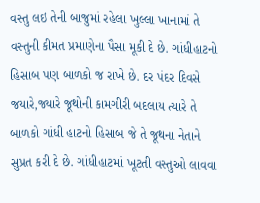વસ્તુ લઇ તેની બાજુમાં રહેલા ખુલ્લા ખાનામાં તે વસ્તુની કીમત પ્રમાણેના પૈસા મૂકી દે છે. ગાંધીહાટનો હિસાબ પણ બાળકો જ રાખે છે. દર પંદર દિવસે જયારે,જ્યારે જૂથોની કામગીરી બદલાય ત્યારે તે બાળકો ગાંધી હાટનો હિસાબ જે તે જૂથના નેતાને સુપ્રત કરી દે છે. ગાંધીહાટમાં ખૂટતી વસ્તુઓ લાવવા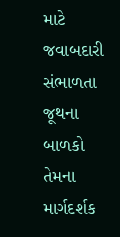માટે જવાબદારી સંભાળતા જૂથના બાળકો તેમના માર્ગદર્શક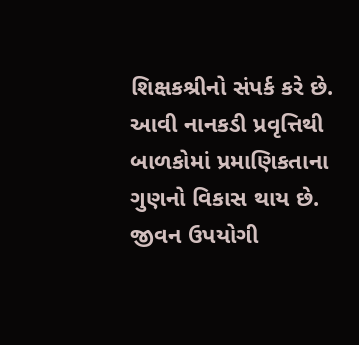શિક્ષકશ્રીનો સંપર્ક કરે છે. આવી નાનકડી પ્રવૃત્તિથી બાળકોમાં પ્રમાણિકતાના ગુણનો વિકાસ થાય છે. જીવન ઉપયોગી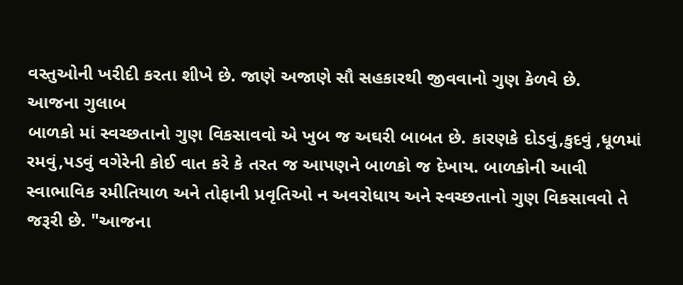વસ્તુઓની ખરીદી કરતા શીખે છે. જાણે અજાણે સૌ સહકારથી જીવવાનો ગુણ કેળવે છે.
આજના ગુલાબ
બાળકો માં સ્વચ્છતાનો ગુણ વિકસાવવો એ ખુબ જ અઘરી બાબત છે. કારણકે દોડવું,કુદવું ,ધૂળમાં રમવું,પડવું વગેરેની કોઈ વાત કરે કે તરત જ આપણને બાળકો જ દેખાય. બાળકોની આવી સ્વાભાવિક રમીતિયાળ અને તોફાની પ્રવૃતિઓ ન અવરોધાય અને સ્વચ્છતાનો ગુણ વિકસાવવો તે જરૂરી છે. "આજના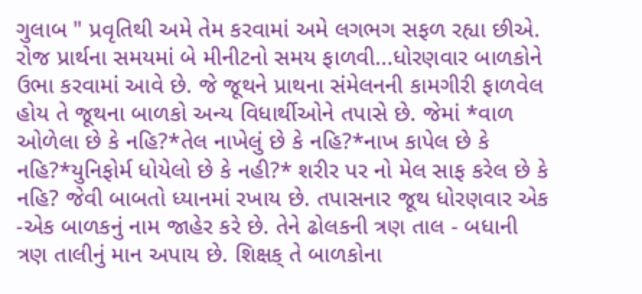ગુલાબ " પ્રવૃતિથી અમે તેમ કરવામાં અમે લગભગ સફળ રહ્યા છીએ. રોજ પ્રાર્થના સમયમાં બે મીનીટનો સમય ફાળવી...ધોરણવાર બાળકોને ઉભા કરવામાં આવે છે. જે જૂથને પ્રાથના સંમેલનની કામગીરી ફાળવેલ હોય તે જૂથના બાળકો અન્ય વિધાર્થીઓને તપાસે છે. જેમાં *વાળ ઓળેલા છે કે નહિ?*તેલ નાખેલું છે કે નહિ?*નાખ કાપેલ છે કે નહિ?*યુનિફોર્મ ધોયેલો છે કે નહી?* શરીર પર નો મેલ સાફ કરેલ છે કે નહિ? જેવી બાબતો ધ્યાનમાં રખાય છે. તપાસનાર જૂથ ધોરણવાર એક -એક બાળકનું નામ જાહેર કરે છે. તેને ઢોલકની ત્રણ તાલ - બધાની ત્રણ તાલીનું માન અપાય છે. શિક્ષક્ તે બાળકોના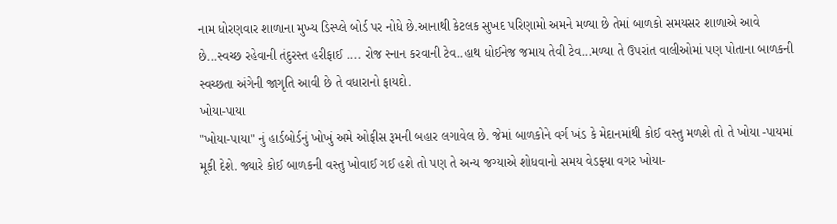નામ ધોરણવાર શાળાના મુખ્ય ડિસ્પ્લે બોર્ડ પર નોધે છે.આનાથી કેટલક સુખદ પરિણામો અમને મળ્યા છે તેમાં બાળકો સમયસર શાળાએ આવે છે...સ્વચ્છ રહેવાની તંદુરસ્ત હરીફાઈ .... રોજ સ્નાન કરવાની ટેવ..હાથ ધોઈનેજ જમાય તેવી ટેવ...મળ્યા તે ઉપરાંત વાલીઓમાં પણ પોતાના બાળકની સ્વચ્છતા અંગેની જાગૃતિ આવી છે તે વધારાનો ફાયદો.
ખોયા-પાયા
"ખોયા-પાયા" નું હાર્ડબોર્ડનું ખોખું અમે ઓફીસ રૂમની બહાર લગાવેલ છે. જેમાં બાળકોને વર્ગ ખંડ કે મેદાનમાંથી કોઈ વસ્તુ મળશે તો તે ખોયા -પાયમાં મૂકી દેશે. જ્યારે કોઈ બાળકની વસ્તુ ખોવાઈ ગઈ હશે તો પણ તે અન્ય જગ્યાએ શોધવાનો સમય વેડફ્યા વગર ખોયા-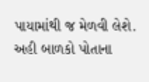પાયામાંથી જ મેળવી લેશે. અહી બાળકો પોતાના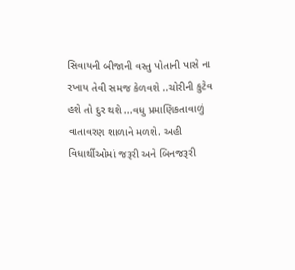સિવાયની બીજાની વસ્તુ પોતાની પાસે ના રખાય તેવી સમજ કેળવશે ..ચોરીની કુટેવ હશે તો દુર થશે ...વધુ પ્રમાણિકતાવાળું વાતાવરણ શાળાને મળશે. અહી વિધાર્થીઓમાં જરૂરી અને બિનજરૂરી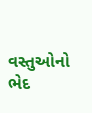વસ્તુઓનો ભેદ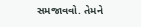સમજાવવો. તેમને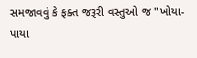સમજાવવું કે ફક્ત જરૂરી વસ્તુઓ જ "ખોયા-પાયા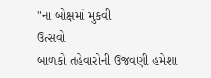"ના બોક્ષમાં મુકવી
ઉત્સવો
બાળકો તહેવારોની ઉજવણી હમેશા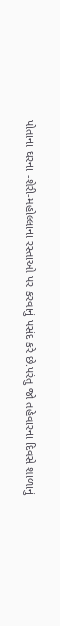પોતાના ઘરના -શેરી-મહોલ્લાના રસ્તાઓ પર કરવાનું પસંદ કરે છે.પરંતુ જો તહેવારના દિવસે શાળાનું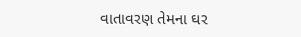વાતાવરણ તેમના ઘર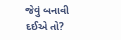જેવું બનાવી દઈએ તો?